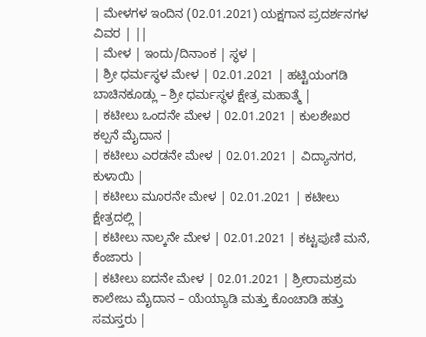| ಮೇಳಗಳ ಇಂದಿನ (02.01.2021) ಯಕ್ಷಗಾನ ಪ್ರದರ್ಶನಗಳ ವಿವರ | ||
| ಮೇಳ | ಇಂದು/ದಿನಾಂಕ | ಸ್ಥಳ |
| ಶ್ರೀ ಧರ್ಮಸ್ಥಳ ಮೇಳ | 02.01.2021 | ಹಟ್ಟಿಯಂಗಡಿ ಬಾಚಿನಕೂಡ್ಲು – ಶ್ರೀ ಧರ್ಮಸ್ಥಳ ಕ್ಷೇತ್ರ ಮಹಾತ್ಮೆ |
| ಕಟೀಲು ಒಂದನೇ ಮೇಳ | 02.01.2021 | ಕುಲಶೇಖರ ಕಲ್ಪನೆ ಮೈದಾನ |
| ಕಟೀಲು ಎರಡನೇ ಮೇಳ | 02.01.2021 | ವಿದ್ಯಾನಗರ, ಕುಳಾಯಿ |
| ಕಟೀಲು ಮೂರನೇ ಮೇಳ | 02.01.2021 | ಕಟೀಲು ಕ್ಷೇತ್ರದಲ್ಲಿ |
| ಕಟೀಲು ನಾಲ್ಕನೇ ಮೇಳ | 02.01.2021 | ಕಟ್ಟಪುಣಿ ಮನೆ, ಕೆಂಜಾರು |
| ಕಟೀಲು ಐದನೇ ಮೇಳ | 02.01.2021 | ಶ್ರೀರಾಮಶ್ರಮ ಕಾಲೇಜು ಮೈದಾನ – ಯೆಯ್ಯಾಡಿ ಮತ್ತು ಕೊಂಚಾಡಿ ಹತ್ತು ಸಮಸ್ತರು |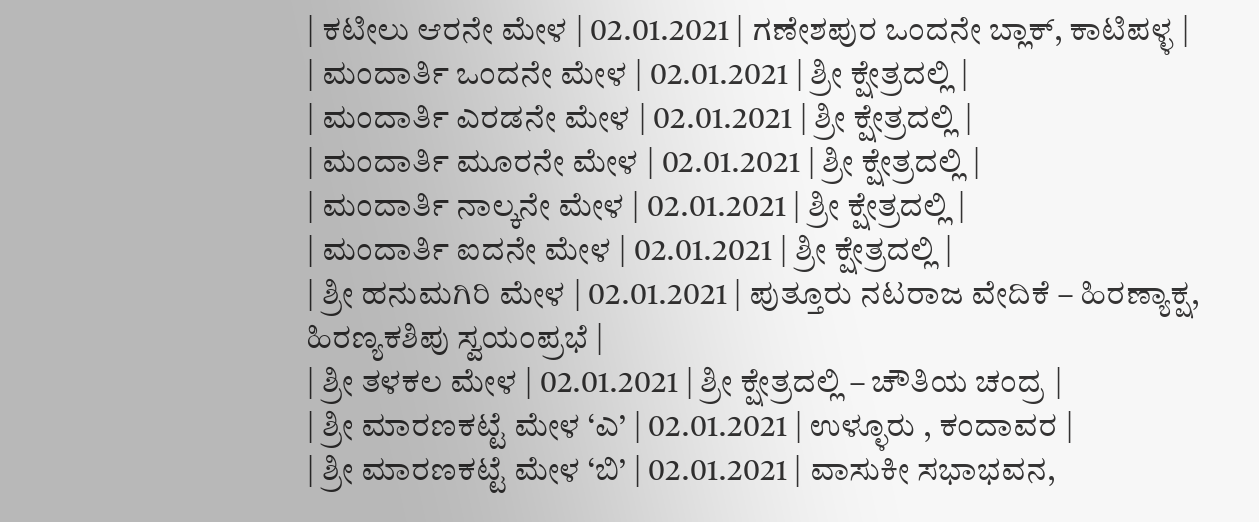| ಕಟೀಲು ಆರನೇ ಮೇಳ | 02.01.2021 | ಗಣೇಶಪುರ ಒಂದನೇ ಬ್ಲಾಕ್, ಕಾಟಿಪಳ್ಳ |
| ಮಂದಾರ್ತಿ ಒಂದನೇ ಮೇಳ | 02.01.2021 | ಶ್ರೀ ಕ್ಷೇತ್ರದಲ್ಲಿ |
| ಮಂದಾರ್ತಿ ಎರಡನೇ ಮೇಳ | 02.01.2021 | ಶ್ರೀ ಕ್ಷೇತ್ರದಲ್ಲಿ |
| ಮಂದಾರ್ತಿ ಮೂರನೇ ಮೇಳ | 02.01.2021 | ಶ್ರೀ ಕ್ಷೇತ್ರದಲ್ಲಿ |
| ಮಂದಾರ್ತಿ ನಾಲ್ಕನೇ ಮೇಳ | 02.01.2021 | ಶ್ರೀ ಕ್ಷೇತ್ರದಲ್ಲಿ |
| ಮಂದಾರ್ತಿ ಐದನೇ ಮೇಳ | 02.01.2021 | ಶ್ರೀ ಕ್ಷೇತ್ರದಲ್ಲಿ |
| ಶ್ರೀ ಹನುಮಗಿರಿ ಮೇಳ | 02.01.2021 | ಪುತ್ತೂರು ನಟರಾಜ ವೇದಿಕೆ – ಹಿರಣ್ಯಾಕ್ಷ, ಹಿರಣ್ಯಕಶಿಪು ಸ್ವಯಂಪ್ರಭೆ |
| ಶ್ರೀ ತಳಕಲ ಮೇಳ | 02.01.2021 | ಶ್ರೀ ಕ್ಷೇತ್ರದಲ್ಲಿ – ಚೌತಿಯ ಚಂದ್ರ |
| ಶ್ರೀ ಮಾರಣಕಟ್ಟೆ ಮೇಳ ‘ಎ’ | 02.01.2021 | ಉಳ್ಳೂರು , ಕಂದಾವರ |
| ಶ್ರೀ ಮಾರಣಕಟ್ಟೆ ಮೇಳ ‘ಬಿ’ | 02.01.2021 | ವಾಸುಕೀ ಸಭಾಭವನ,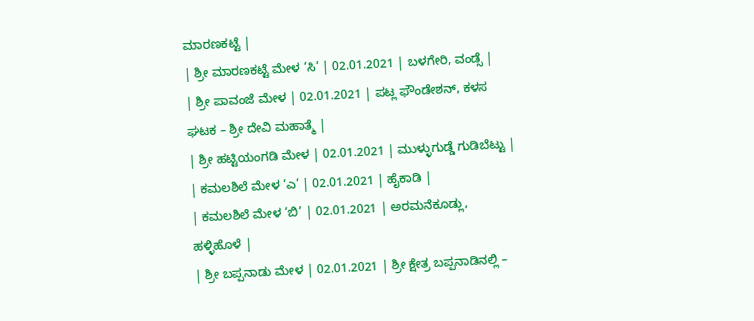ಮಾರಣಕಟ್ಟೆ |
| ಶ್ರೀ ಮಾರಣಕಟ್ಟೆ ಮೇಳ ‘ಸಿ’ | 02.01.2021 | ಬಳಗೇರಿ, ವಂಡ್ಸೆ |
| ಶ್ರೀ ಪಾವಂಜೆ ಮೇಳ | 02.01.2021 | ಪಟ್ಲ ಫೌಂಡೇಶನ್, ಕಳಸ ಘಟಕ – ಶ್ರೀ ದೇವಿ ಮಹಾತ್ಮೆ |
| ಶ್ರೀ ಹಟ್ಟಿಯಂಗಡಿ ಮೇಳ | 02.01.2021 | ಮುಳ್ಳುಗುಡ್ಡೆ ಗುಡಿಬೆಟ್ಟು |
| ಕಮಲಶಿಲೆ ಮೇಳ ‘ಎ’ | 02.01.2021 | ಹೈಕಾಡಿ |
| ಕಮಲಶಿಲೆ ಮೇಳ ‘ಬಿ’ | 02.01.2021 | ಅರಮನೆಕೂಡ್ಲು, ಹಳ್ಳಿಹೊಳೆ |
| ಶ್ರೀ ಬಪ್ಪನಾಡು ಮೇಳ | 02.01.2021 | ಶ್ರೀ ಕ್ಷೇತ್ರ ಬಪ್ಪನಾಡಿನಲ್ಲಿ –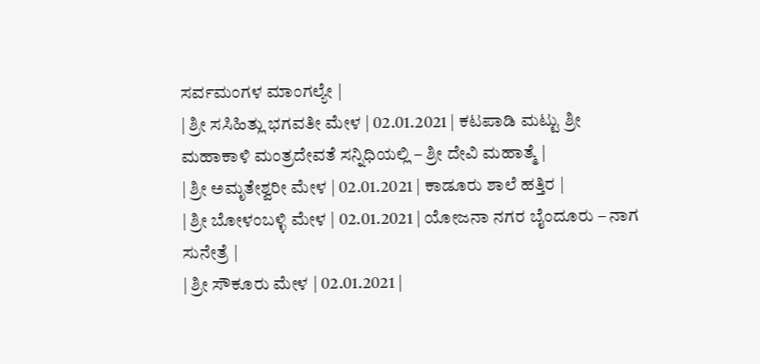ಸರ್ವಮಂಗಳ ಮಾಂಗಲ್ಯೇ |
| ಶ್ರೀ ಸಸಿಹಿತ್ಲು ಭಗವತೀ ಮೇಳ | 02.01.2021 | ಕಟಪಾಡಿ ಮಟ್ಟು ಶ್ರೀ ಮಹಾಕಾಳಿ ಮಂತ್ರದೇವತೆ ಸನ್ನಿಧಿಯಲ್ಲಿ – ಶ್ರೀ ದೇವಿ ಮಹಾತ್ಮೆ |
| ಶ್ರೀ ಅಮೃತೇಶ್ವರೀ ಮೇಳ | 02.01.2021 | ಕಾಡೂರು ಶಾಲೆ ಹತ್ತಿರ |
| ಶ್ರೀ ಬೋಳಂಬಳ್ಳಿ ಮೇಳ | 02.01.2021 | ಯೋಜನಾ ನಗರ ಬೈಂದೂರು – ನಾಗ ಸುನೇತ್ರೆ |
| ಶ್ರೀ ಸೌಕೂರು ಮೇಳ | 02.01.2021 |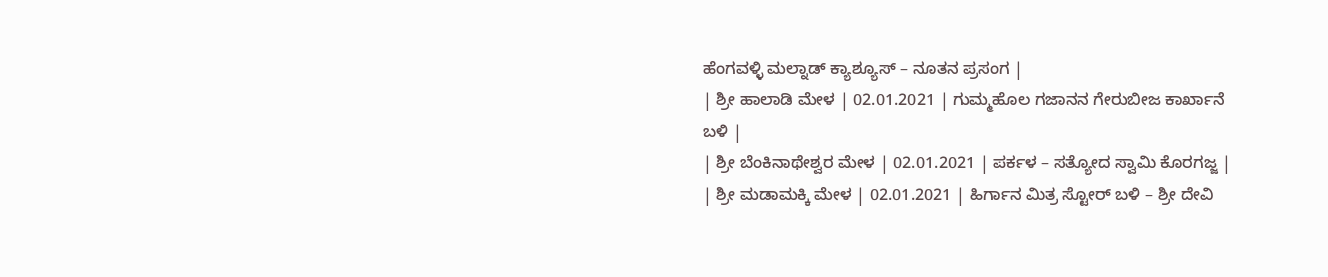ಹೆಂಗವಳ್ಳಿ ಮಲ್ನಾಡ್ ಕ್ಯಾಶ್ಯೂಸ್ – ನೂತನ ಪ್ರಸಂಗ |
| ಶ್ರೀ ಹಾಲಾಡಿ ಮೇಳ | 02.01.2021 | ಗುಮ್ಮಹೊಲ ಗಜಾನನ ಗೇರುಬೀಜ ಕಾರ್ಖಾನೆ ಬಳಿ |
| ಶ್ರೀ ಬೆಂಕಿನಾಥೇಶ್ವರ ಮೇಳ | 02.01.2021 | ಪರ್ಕಳ – ಸತ್ಯೋದ ಸ್ವಾಮಿ ಕೊರಗಜ್ಜ |
| ಶ್ರೀ ಮಡಾಮಕ್ಕಿ ಮೇಳ | 02.01.2021 | ಹಿರ್ಗಾನ ಮಿತ್ರ ಸ್ಟೋರ್ ಬಳಿ – ಶ್ರೀ ದೇವಿ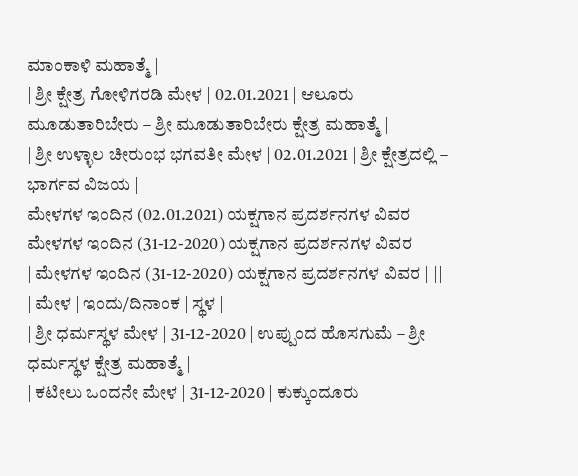ಮಾಂಕಾಳಿ ಮಹಾತ್ಮೆ |
| ಶ್ರೀ ಕ್ಷೇತ್ರ ಗೋಳಿಗರಡಿ ಮೇಳ | 02.01.2021 | ಆಲೂರು ಮೂಡುತಾರಿಬೇರು – ಶ್ರೀ ಮೂಡುತಾರಿಬೇರು ಕ್ಷೇತ್ರ ಮಹಾತ್ಮೆ |
| ಶ್ರೀ ಉಳ್ಳಾಲ ಚೀರುಂಭ ಭಗವತೀ ಮೇಳ | 02.01.2021 | ಶ್ರೀ ಕ್ಷೇತ್ರದಲ್ಲಿ – ಭಾರ್ಗವ ವಿಜಯ |
ಮೇಳಗಳ ಇಂದಿನ (02.01.2021) ಯಕ್ಷಗಾನ ಪ್ರದರ್ಶನಗಳ ವಿವರ
ಮೇಳಗಳ ಇಂದಿನ (31-12-2020) ಯಕ್ಷಗಾನ ಪ್ರದರ್ಶನಗಳ ವಿವರ
| ಮೇಳಗಳ ಇಂದಿನ (31-12-2020) ಯಕ್ಷಗಾನ ಪ್ರದರ್ಶನಗಳ ವಿವರ | ||
| ಮೇಳ | ಇಂದು/ದಿನಾಂಕ | ಸ್ಥಳ |
| ಶ್ರೀ ಧರ್ಮಸ್ಥಳ ಮೇಳ | 31-12-2020 | ಉಪ್ಪುಂದ ಹೊಸಗುಮೆ – ಶ್ರೀ ಧರ್ಮಸ್ಥಳ ಕ್ಷೇತ್ರ ಮಹಾತ್ಮೆ |
| ಕಟೀಲು ಒಂದನೇ ಮೇಳ | 31-12-2020 | ಕುಕ್ಕುಂದೂರು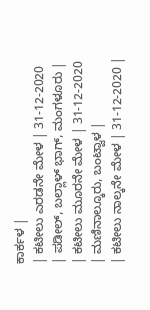ಕಾರ್ಕಳ |
| ಕಟೀಲು ಎರಡನೇ ಮೇಳ | 31-12-2020 | ಪಡೀಲ್, ಬಲ್ಲಾಳ್ ಭಾಗ್, ಮಂಗಳೂರು |
| ಕಟೀಲು ಮೂರನೇ ಮೇಳ | 31-12-2020 | ಮಣಿನಾಲ್ಕೂರು, ಬಂಟ್ವಾಳ |
| ಕಟೀಲು ನಾಲ್ಕನೇ ಮೇಳ | 31-12-2020 |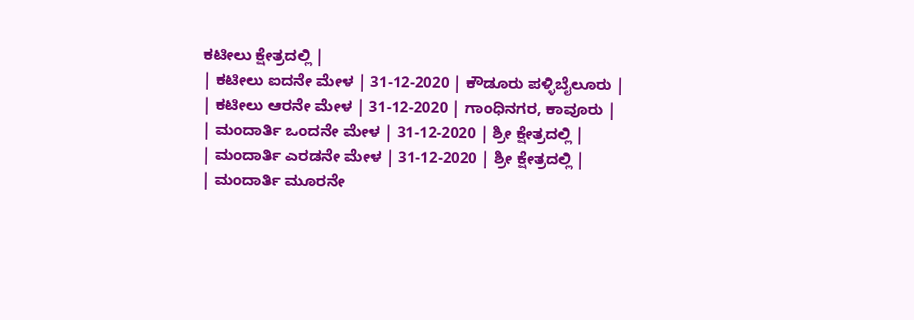ಕಟೀಲು ಕ್ಷೇತ್ರದಲ್ಲಿ |
| ಕಟೀಲು ಐದನೇ ಮೇಳ | 31-12-2020 | ಕೌಡೂರು ಪಳ್ಳಿಬೈಲೂರು |
| ಕಟೀಲು ಆರನೇ ಮೇಳ | 31-12-2020 | ಗಾಂಧಿನಗರ, ಕಾವೂರು |
| ಮಂದಾರ್ತಿ ಒಂದನೇ ಮೇಳ | 31-12-2020 | ಶ್ರೀ ಕ್ಷೇತ್ರದಲ್ಲಿ |
| ಮಂದಾರ್ತಿ ಎರಡನೇ ಮೇಳ | 31-12-2020 | ಶ್ರೀ ಕ್ಷೇತ್ರದಲ್ಲಿ |
| ಮಂದಾರ್ತಿ ಮೂರನೇ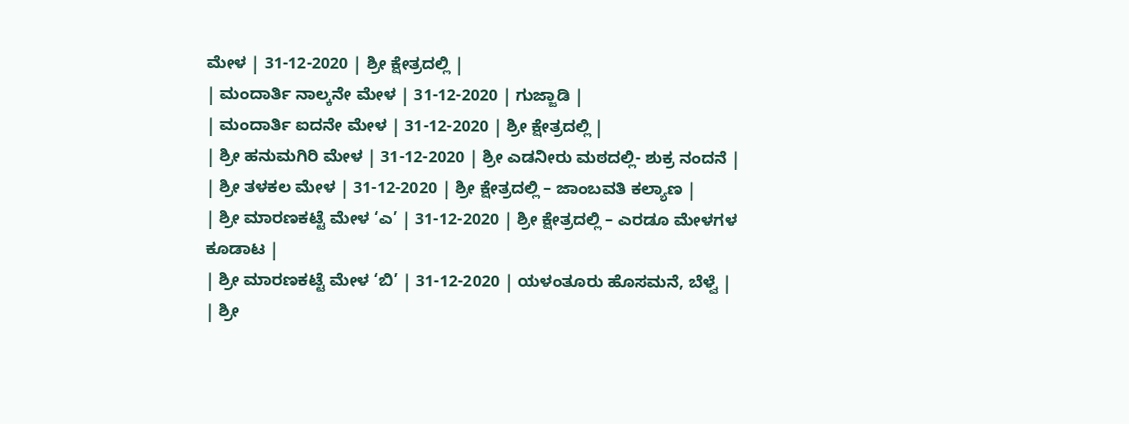ಮೇಳ | 31-12-2020 | ಶ್ರೀ ಕ್ಷೇತ್ರದಲ್ಲಿ |
| ಮಂದಾರ್ತಿ ನಾಲ್ಕನೇ ಮೇಳ | 31-12-2020 | ಗುಜ್ಜಾಡಿ |
| ಮಂದಾರ್ತಿ ಐದನೇ ಮೇಳ | 31-12-2020 | ಶ್ರೀ ಕ್ಷೇತ್ರದಲ್ಲಿ |
| ಶ್ರೀ ಹನುಮಗಿರಿ ಮೇಳ | 31-12-2020 | ಶ್ರೀ ಎಡನೀರು ಮಠದಲ್ಲಿ- ಶುಕ್ರ ನಂದನೆ |
| ಶ್ರೀ ತಳಕಲ ಮೇಳ | 31-12-2020 | ಶ್ರೀ ಕ್ಷೇತ್ರದಲ್ಲಿ – ಜಾಂಬವತಿ ಕಲ್ಯಾಣ |
| ಶ್ರೀ ಮಾರಣಕಟ್ಟೆ ಮೇಳ ‘ಎ’ | 31-12-2020 | ಶ್ರೀ ಕ್ಷೇತ್ರದಲ್ಲಿ – ಎರಡೂ ಮೇಳಗಳ ಕೂಡಾಟ |
| ಶ್ರೀ ಮಾರಣಕಟ್ಟೆ ಮೇಳ ‘ಬಿ’ | 31-12-2020 | ಯಳಂತೂರು ಹೊಸಮನೆ, ಬೆಳ್ವೆ |
| ಶ್ರೀ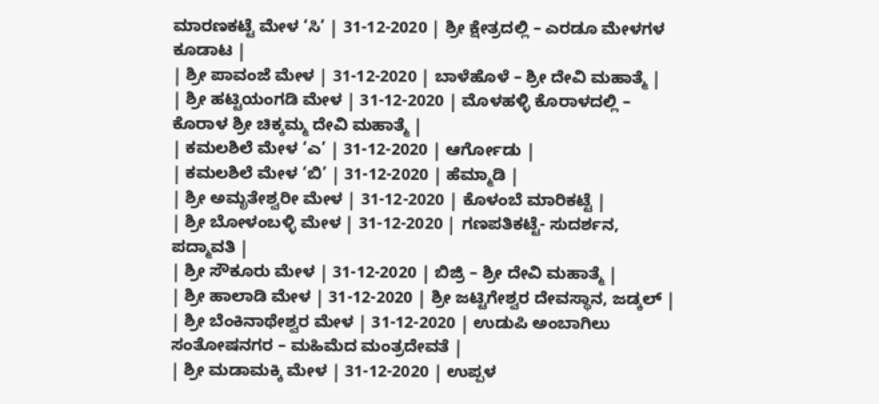ಮಾರಣಕಟ್ಟೆ ಮೇಳ ‘ಸಿ’ | 31-12-2020 | ಶ್ರೀ ಕ್ಷೇತ್ರದಲ್ಲಿ – ಎರಡೂ ಮೇಳಗಳ ಕೂಡಾಟ |
| ಶ್ರೀ ಪಾವಂಜೆ ಮೇಳ | 31-12-2020 | ಬಾಳೆಹೊಳೆ – ಶ್ರೀ ದೇವಿ ಮಹಾತ್ಮೆ |
| ಶ್ರೀ ಹಟ್ಟಿಯಂಗಡಿ ಮೇಳ | 31-12-2020 | ಮೊಳಹಳ್ಳಿ ಕೊರಾಳದಲ್ಲಿ – ಕೊರಾಳ ಶ್ರೀ ಚಿಕ್ಕಮ್ಮ ದೇವಿ ಮಹಾತ್ಮೆ |
| ಕಮಲಶಿಲೆ ಮೇಳ ‘ಎ’ | 31-12-2020 | ಆರ್ಗೋಡು |
| ಕಮಲಶಿಲೆ ಮೇಳ ‘ಬಿ’ | 31-12-2020 | ಹೆಮ್ಮಾಡಿ |
| ಶ್ರೀ ಅಮೃತೇಶ್ವರೀ ಮೇಳ | 31-12-2020 | ಕೊಳಂಬೆ ಮಾರಿಕಟ್ಟೆ |
| ಶ್ರೀ ಬೋಳಂಬಳ್ಳಿ ಮೇಳ | 31-12-2020 | ಗಣಪತಿಕಟ್ಟೆ- ಸುದರ್ಶನ, ಪದ್ಮಾವತಿ |
| ಶ್ರೀ ಸೌಕೂರು ಮೇಳ | 31-12-2020 | ಬಿಜ್ರಿ – ಶ್ರೀ ದೇವಿ ಮಹಾತ್ಮೆ |
| ಶ್ರೀ ಹಾಲಾಡಿ ಮೇಳ | 31-12-2020 | ಶ್ರೀ ಜಟ್ಟಿಗೇಶ್ವರ ದೇವಸ್ಥಾನ, ಜಡ್ಕಲ್ |
| ಶ್ರೀ ಬೆಂಕಿನಾಥೇಶ್ವರ ಮೇಳ | 31-12-2020 | ಉಡುಪಿ ಅಂಬಾಗಿಲು ಸಂತೋಷನಗರ – ಮಹಿಮೆದ ಮಂತ್ರದೇವತೆ |
| ಶ್ರೀ ಮಡಾಮಕ್ಕಿ ಮೇಳ | 31-12-2020 | ಉಪ್ಪಳ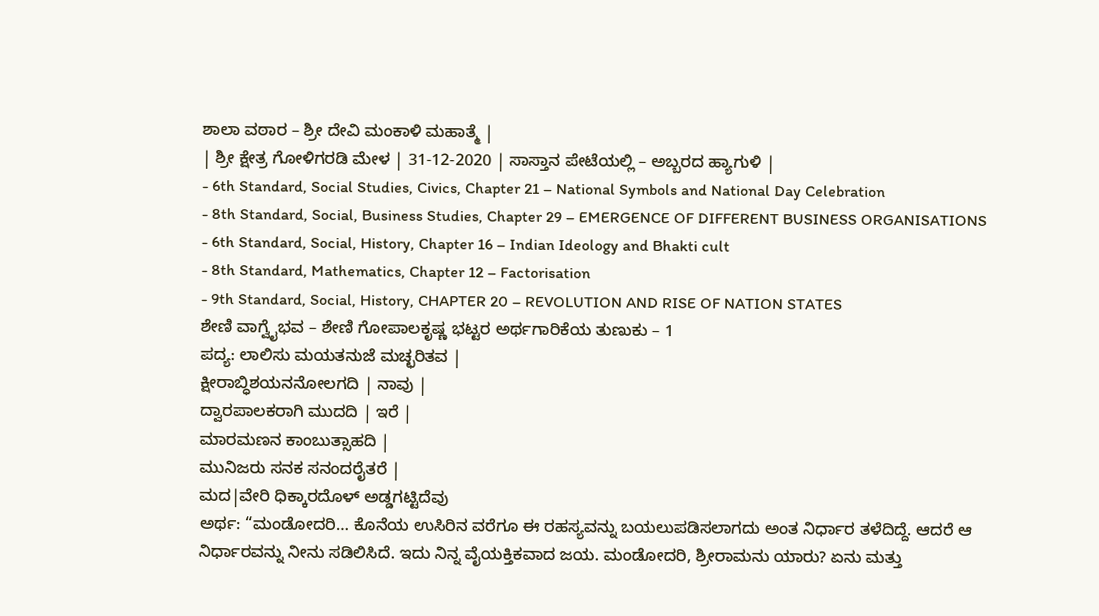ಶಾಲಾ ವಠಾರ – ಶ್ರೀ ದೇವಿ ಮಂಕಾಳಿ ಮಹಾತ್ಮೆ |
| ಶ್ರೀ ಕ್ಷೇತ್ರ ಗೋಳಿಗರಡಿ ಮೇಳ | 31-12-2020 | ಸಾಸ್ತಾನ ಪೇಟೆಯಲ್ಲಿ – ಅಬ್ಬರದ ಹ್ಯಾಗುಳಿ |
- 6th Standard, Social Studies, Civics, Chapter 21 – National Symbols and National Day Celebration
- 8th Standard, Social, Business Studies, Chapter 29 – EMERGENCE OF DIFFERENT BUSINESS ORGANISATIONS
- 6th Standard, Social, History, Chapter 16 – Indian Ideology and Bhakti cult
- 8th Standard, Mathematics, Chapter 12 – Factorisation
- 9th Standard, Social, History, CHAPTER 20 – REVOLUTION AND RISE OF NATION STATES
ಶೇಣಿ ವಾಗ್ವೈಭವ – ಶೇಣಿ ಗೋಪಾಲಕೃಷ್ಣ ಭಟ್ಟರ ಅರ್ಥಗಾರಿಕೆಯ ತುಣುಕು – 1
ಪದ್ಯ: ಲಾಲಿಸು ಮಯತನುಜೆ ಮಚ್ಛರಿತವ |
ಕ್ಷೀರಾಬ್ಧಿಶಯನನೋಲಗದಿ | ನಾವು |
ದ್ವಾರಪಾಲಕರಾಗಿ ಮುದದಿ | ಇರೆ |
ಮಾರಮಣನ ಕಾಂಬುತ್ಸಾಹದಿ |
ಮುನಿಜರು ಸನಕ ಸನಂದರೈತರೆ |
ಮದ|ವೇರಿ ಧಿಕ್ಕಾರದೊಳ್ ಅಡ್ಡಗಟ್ಟಿದೆವು
ಅರ್ಥ: “ಮಂಡೋದರಿ… ಕೊನೆಯ ಉಸಿರಿನ ವರೆಗೂ ಈ ರಹಸ್ಯವನ್ನು ಬಯಲುಪಡಿಸಲಾಗದು ಅಂತ ನಿರ್ಧಾರ ತಳೆದಿದ್ದೆ. ಆದರೆ ಆ ನಿರ್ಧಾರವನ್ನು ನೀನು ಸಡಿಲಿಸಿದೆ. ಇದು ನಿನ್ನ ವೈಯಕ್ತಿಕವಾದ ಜಯ. ಮಂಡೋದರಿ, ಶ್ರೀರಾಮನು ಯಾರು? ಏನು ಮತ್ತು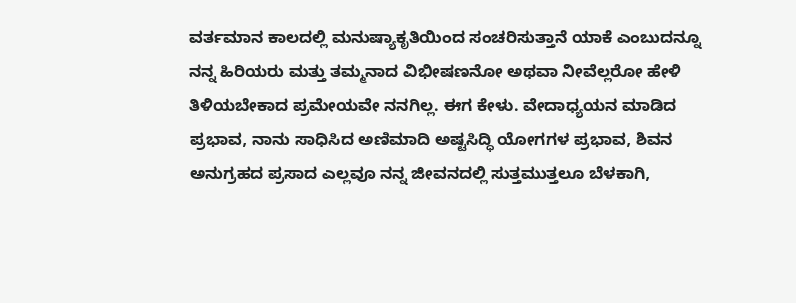ವರ್ತಮಾನ ಕಾಲದಲ್ಲಿ ಮನುಷ್ಯಾಕೃತಿಯಿಂದ ಸಂಚರಿಸುತ್ತಾನೆ ಯಾಕೆ ಎಂಬುದನ್ನೂ ನನ್ನ ಹಿರಿಯರು ಮತ್ತು ತಮ್ಮನಾದ ವಿಭೀಷಣನೋ ಅಥವಾ ನೀವೆಲ್ಲರೋ ಹೇಳಿ ತಿಳಿಯಬೇಕಾದ ಪ್ರಮೇಯವೇ ನನಗಿಲ್ಲ. ಈಗ ಕೇಳು. ವೇದಾಧ್ಯಯನ ಮಾಡಿದ ಪ್ರಭಾವ, ನಾನು ಸಾಧಿಸಿದ ಅಣಿಮಾದಿ ಅಷ್ಟಸಿದ್ಧಿ ಯೋಗಗಳ ಪ್ರಭಾವ, ಶಿವನ ಅನುಗ್ರಹದ ಪ್ರಸಾದ ಎಲ್ಲವೂ ನನ್ನ ಜೀವನದಲ್ಲಿ ಸುತ್ತಮುತ್ತಲೂ ಬೆಳಕಾಗಿ,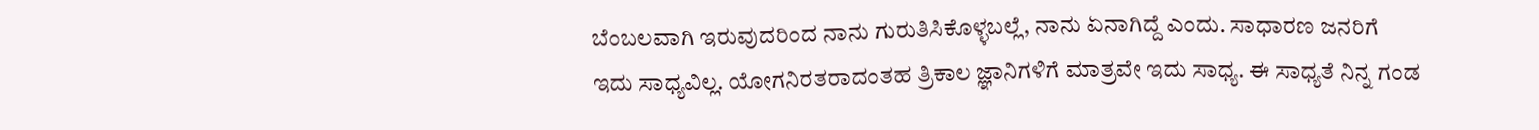ಬೆಂಬಲವಾಗಿ ಇರುವುದರಿಂದ ನಾನು ಗುರುತಿಸಿಕೊಳ್ಳಬಲ್ಲೆ, ನಾನು ಏನಾಗಿದ್ದೆ ಎಂದು. ಸಾಧಾರಣ ಜನರಿಗೆ ಇದು ಸಾಧ್ಯವಿಲ್ಲ. ಯೋಗನಿರತರಾದಂತಹ ತ್ರಿಕಾಲ ಜ್ಞಾನಿಗಳಿಗೆ ಮಾತ್ರವೇ ಇದು ಸಾಧ್ಯ. ಈ ಸಾಧ್ಯತೆ ನಿನ್ನ ಗಂಡ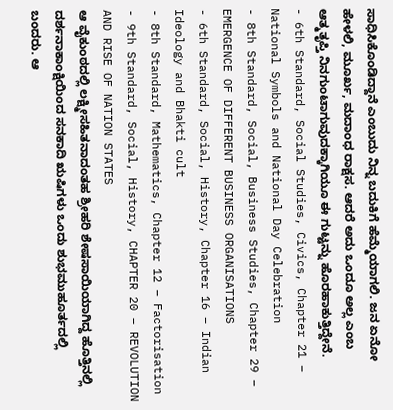ಸಾಧಿಸಿಕೊಂಡಿದ್ದಾನೆ ಎಂಬುದು ನಿನ್ನ ಬದುಕಿಗೆ ಹೆಮ್ಮೆಯಾಗಲಿ. ಜನ ಏನೋ ಹೇಳಲಿ, ಮೂರ್ಖ, ಮದಾಂಧ ರಾಕ್ಷಸ. ಆದರೆ ಅದು ಒಂದೂ ಅಲ್ಲ ಎಂಬ ಆತ್ಮತೃಪ್ತಿ ನಿನಗುಂಟಾಗುವುದಕ್ಕಾಗಿಯೂ ಈ ಗುಟ್ಟನ್ನು ಹೊರಹಾಕುತ್ತಿದ್ದೇನೆ.
- 6th Standard, Social Studies, Civics, Chapter 21 – National Symbols and National Day Celebration
- 8th Standard, Social, Business Studies, Chapter 29 – EMERGENCE OF DIFFERENT BUSINESS ORGANISATIONS
- 6th Standard, Social, History, Chapter 16 – Indian Ideology and Bhakti cult
- 8th Standard, Mathematics, Chapter 12 – Factorisation
- 9th Standard, Social, History, CHAPTER 20 – REVOLUTION AND RISE OF NATION STATES
ಆ ವೈಕುಂಠದಲ್ಲಿ ಲಕ್ಷ್ಮೀಸಹಿತನಾದಂತಹ ಶ್ರೀಹರಿ ಶೇಷಸಾಯಿಯಾಗಿದ್ದ ಹೊತ್ತಿನಲ್ಲಿ ದರ್ಶನಾಕಾಂಕ್ಷಿಯಿಂದ ಸನಕಾದಿ ಋಷಿಗಳು ಒಂದು ಶುಭಮುಹೂರ್ತದಲ್ಲಿ ಬಂದರು. ಆ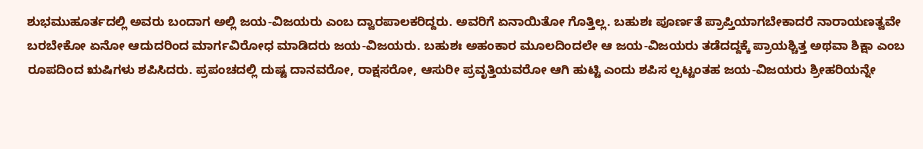ಶುಭಮುಹೂರ್ತದಲ್ಲಿ ಅವರು ಬಂದಾಗ ಅಲ್ಲಿ ಜಯ-ವಿಜಯರು ಎಂಬ ದ್ವಾರಪಾಲಕರಿದ್ದರು. ಅವರಿಗೆ ಏನಾಯಿತೋ ಗೊತ್ತಿಲ್ಲ. ಬಹುಶಃ ಪೂರ್ಣತೆ ಪ್ರಾಪ್ತಿಯಾಗಬೇಕಾದರೆ ನಾರಾಯಣತ್ವವೇ ಬರಬೇಕೋ ಏನೋ ಆದುದರಿಂದ ಮಾರ್ಗವಿರೋಧ ಮಾಡಿದರು ಜಯ-ವಿಜಯರು. ಬಹುಶಃ ಅಹಂಕಾರ ಮೂಲದಿಂದಲೇ ಆ ಜಯ-ವಿಜಯರು ತಡೆದದ್ದಕ್ಕೆ ಪ್ರಾಯಶ್ಚಿತ್ತ ಅಥವಾ ಶಿಕ್ಷಾ ಎಂಬ ರೂಪದಿಂದ ಋಷಿಗಳು ಶಪಿಸಿದರು. ಪ್ರಪಂಚದಲ್ಲಿ ದುಷ್ಟ ದಾನವರೋ, ರಾಕ್ಷಸರೋ, ಆಸುರೀ ಪ್ರವೃತ್ತಿಯವರೋ ಆಗಿ ಹುಟ್ಟಿ ಎಂದು ಶಪಿಸ ಲ್ಪಟ್ಟಂತಹ ಜಯ-ವಿಜಯರು ಶ್ರೀಹರಿಯನ್ನೇ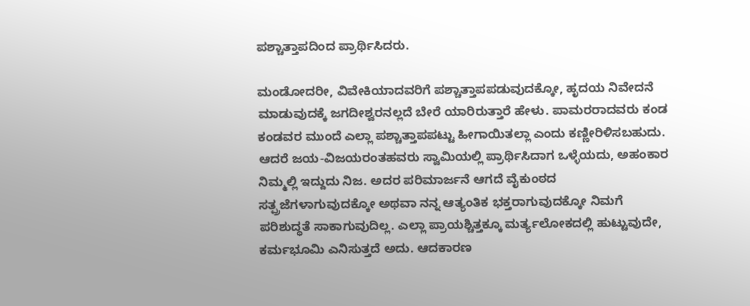ಪಶ್ಚಾತ್ತಾಪದಿಂದ ಪ್ರಾರ್ಥಿಸಿದರು.

ಮಂಡೋದರೀ, ವಿವೇಕಿಯಾದವರಿಗೆ ಪಶ್ಚಾತ್ತಾಪಪಡುವುದಕ್ಕೋ, ಹೃದಯ ನಿವೇದನೆ ಮಾಡುವುದಕ್ಕೆ ಜಗದೀಶ್ವರನಲ್ಲದೆ ಬೇರೆ ಯಾರಿರುತ್ತಾರೆ ಹೇಳು. ಪಾಮರರಾದವರು ಕಂಡ ಕಂಡವರ ಮುಂದೆ ಎಲ್ಲಾ ಪಶ್ಚಾತ್ತಾಪಪಟ್ಟು ಹೀಗಾಯಿತಲ್ಲಾ ಎಂದು ಕಣ್ಣೀರಿಳಿಸಬಹುದು. ಆದರೆ ಜಯ-ವಿಜಯರಂತಹವರು ಸ್ವಾಮಿಯಲ್ಲಿ ಪ್ರಾರ್ಥಿಸಿದಾಗ ಒಳ್ಳೆಯದು, ಅಹಂಕಾರ ನಿಮ್ಮಲ್ಲಿ ಇದ್ದುದು ನಿಜ. ಅದರ ಪರಿಮಾರ್ಜನೆ ಆಗದೆ ವೈಕುಂಠದ ಸತ್ಪ್ರಜೆಗಳಾಗುವುದಕ್ಕೋ ಅಥವಾ ನನ್ನ ಆತ್ಯಂತಿಕ ಭಕ್ತರಾಗುವುದಕ್ಕೋ ನಿಮಗೆ ಪರಿಶುದ್ಧತೆ ಸಾಕಾಗುವುದಿಲ್ಲ. ಎಲ್ಲಾ ಪ್ರಾಯಶ್ಚಿತ್ತಕ್ಕೂ ಮರ್ತ್ಯಲೋಕದಲ್ಲಿ ಹುಟ್ಟುವುದೇ, ಕರ್ಮಭೂಮಿ ಎನಿಸುತ್ತದೆ ಅದು. ಆದಕಾರಣ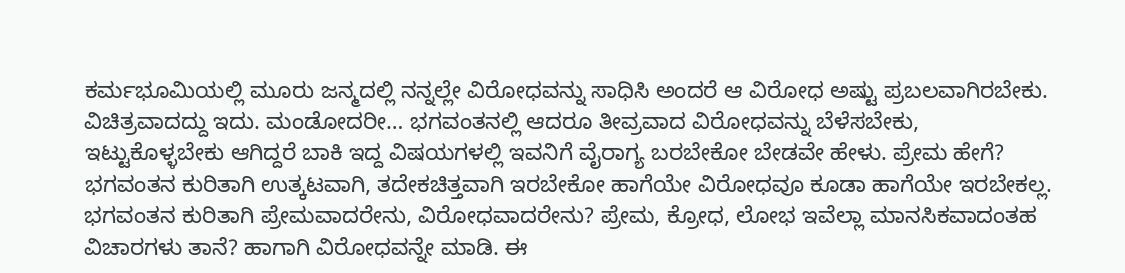ಕರ್ಮಭೂಮಿಯಲ್ಲಿ ಮೂರು ಜನ್ಮದಲ್ಲಿ ನನ್ನಲ್ಲೇ ವಿರೋಧವನ್ನು ಸಾಧಿಸಿ ಅಂದರೆ ಆ ವಿರೋಧ ಅಷ್ಟು ಪ್ರಬಲವಾಗಿರಬೇಕು. ವಿಚಿತ್ರವಾದದ್ದು ಇದು. ಮಂಡೋದರೀ… ಭಗವಂತನಲ್ಲಿ ಆದರೂ ತೀವ್ರವಾದ ವಿರೋಧವನ್ನು ಬೆಳೆಸಬೇಕು, ಇಟ್ಟುಕೊಳ್ಳಬೇಕು ಆಗಿದ್ದರೆ ಬಾಕಿ ಇದ್ದ ವಿಷಯಗಳಲ್ಲಿ ಇವನಿಗೆ ವೈರಾಗ್ಯ ಬರಬೇಕೋ ಬೇಡವೇ ಹೇಳು. ಪ್ರೇಮ ಹೇಗೆ? ಭಗವಂತನ ಕುರಿತಾಗಿ ಉತ್ಕಟವಾಗಿ, ತದೇಕಚಿತ್ತವಾಗಿ ಇರಬೇಕೋ ಹಾಗೆಯೇ ವಿರೋಧವೂ ಕೂಡಾ ಹಾಗೆಯೇ ಇರಬೇಕಲ್ಲ. ಭಗವಂತನ ಕುರಿತಾಗಿ ಪ್ರೇಮವಾದರೇನು, ವಿರೋಧವಾದರೇನು? ಪ್ರೇಮ, ಕ್ರೋಧ, ಲೋಭ ಇವೆಲ್ಲಾ ಮಾನಸಿಕವಾದಂತಹ ವಿಚಾರಗಳು ತಾನೆ? ಹಾಗಾಗಿ ವಿರೋಧವನ್ನೇ ಮಾಡಿ. ಈ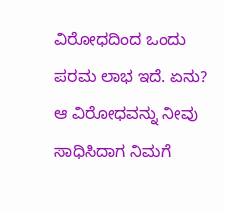ವಿರೋಧದಿಂದ ಒಂದು ಪರಮ ಲಾಭ ಇದೆ. ಏನು? ಆ ವಿರೋಧವನ್ನು ನೀವು ಸಾಧಿಸಿದಾಗ ನಿಮಗೆ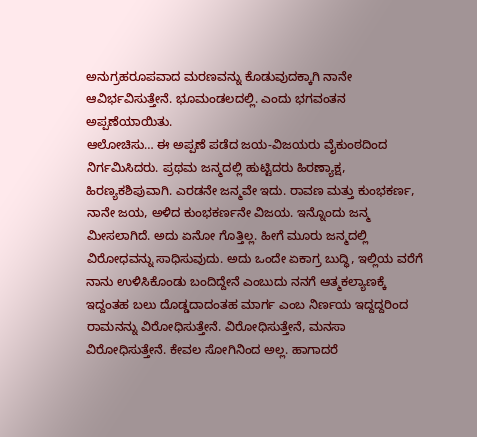ಅನುಗ್ರಹರೂಪವಾದ ಮರಣವನ್ನು ಕೊಡುವುದಕ್ಕಾಗಿ ನಾನೇ ಆವಿರ್ಭವಿಸುತ್ತೇನೆ. ಭೂಮಂಡಲದಲ್ಲಿ. ಎಂದು ಭಗವಂತನ ಅಪ್ಪಣೆಯಾಯಿತು.
ಆಲೋಚಿಸು… ಈ ಅಪ್ಪಣೆ ಪಡೆದ ಜಯ-ವಿಜಯರು ವೈಕುಂಠದಿಂದ ನಿರ್ಗಮಿಸಿದರು. ಪ್ರಥಮ ಜನ್ಮದಲ್ಲಿ ಹುಟ್ಟಿದರು ಹಿರಣ್ಯಾಕ್ಷ, ಹಿರಣ್ಯಕಶಿಪುವಾಗಿ. ಎರಡನೇ ಜನ್ಮವೇ ಇದು. ರಾವಣ ಮತ್ತು ಕುಂಭಕರ್ಣ, ನಾನೇ ಜಯ, ಅಳಿದ ಕುಂಭಕರ್ಣನೇ ವಿಜಯ. ಇನ್ನೊಂದು ಜನ್ಮ ಮೀಸಲಾಗಿದೆ. ಅದು ಏನೋ ಗೊತ್ತಿಲ್ಲ. ಹೀಗೆ ಮೂರು ಜನ್ಮದಲ್ಲಿ ವಿರೋಧವನ್ನು ಸಾಧಿಸುವುದು. ಅದು ಒಂದೇ ಏಕಾಗ್ರ ಬುದ್ಧಿ, ಇಲ್ಲಿಯ ವರೆಗೆ ನಾನು ಉಳಿಸಿಕೊಂಡು ಬಂದಿದ್ದೇನೆ ಎಂಬುದು ನನಗೆ ಆತ್ಮಕಲ್ಯಾಣಕ್ಕೆ ಇದ್ದಂತಹ ಬಲು ದೊಡ್ಡದಾದಂತಹ ಮಾರ್ಗ ಎಂಬ ನಿರ್ಣಯ ಇದ್ದದ್ದರಿಂದ ರಾಮನನ್ನು ವಿರೋಧಿಸುತ್ತೇನೆ. ವಿರೋಧಿಸುತ್ತೇನೆ, ಮನಸಾ ವಿರೋಧಿಸುತ್ತೇನೆ. ಕೇವಲ ಸೋಗಿನಿಂದ ಅಲ್ಲ. ಹಾಗಾದರೆ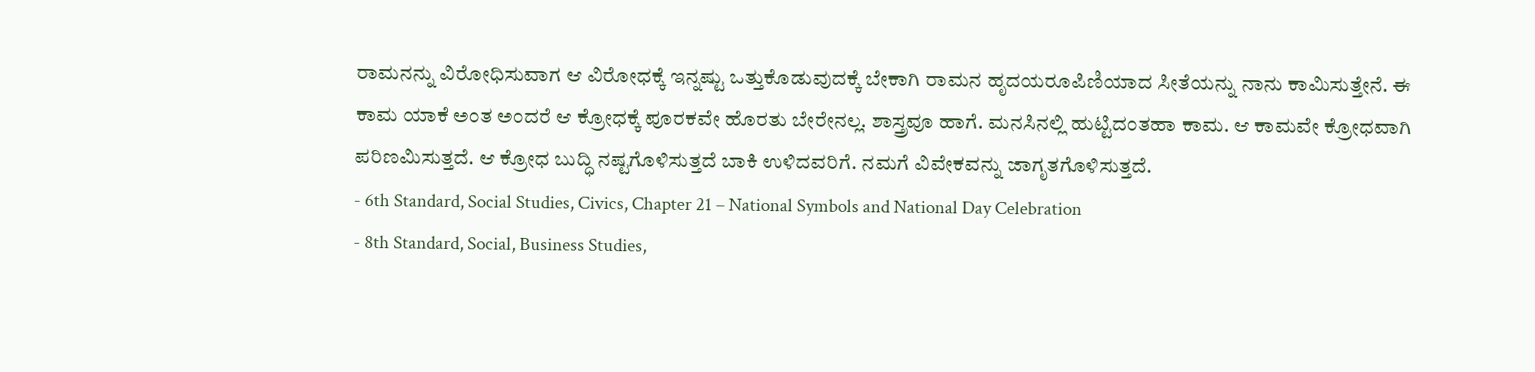ರಾಮನನ್ನು ವಿರೋಧಿಸುವಾಗ ಆ ವಿರೋಧಕ್ಕೆ ಇನ್ನಷ್ಟು ಒತ್ತುಕೊಡುವುದಕ್ಕೆ ಬೇಕಾಗಿ ರಾಮನ ಹೃದಯರೂಪಿಣಿಯಾದ ಸೀತೆಯನ್ನು ನಾನು ಕಾಮಿಸುತ್ತೇನೆ. ಈ ಕಾಮ ಯಾಕೆ ಅಂತ ಅಂದರೆ ಆ ಕ್ರೋಧಕ್ಕೆ ಪೂರಕವೇ ಹೊರತು ಬೇರೇನಲ್ಲ. ಶಾಸ್ತ್ರವೂ ಹಾಗೆ. ಮನಸಿನಲ್ಲಿ ಹುಟ್ಟಿದಂತಹಾ ಕಾಮ. ಆ ಕಾಮವೇ ಕ್ರೋಧವಾಗಿ ಪರಿಣಮಿಸುತ್ತದೆ. ಆ ಕ್ರೋಧ ಬುದ್ಧಿ ನಷ್ಟಗೊಳಿಸುತ್ತದೆ ಬಾಕಿ ಉಳಿದವರಿಗೆ. ನಮಗೆ ವಿವೇಕವನ್ನು ಜಾಗೃತಗೊಳಿಸುತ್ತದೆ.
- 6th Standard, Social Studies, Civics, Chapter 21 – National Symbols and National Day Celebration
- 8th Standard, Social, Business Studies,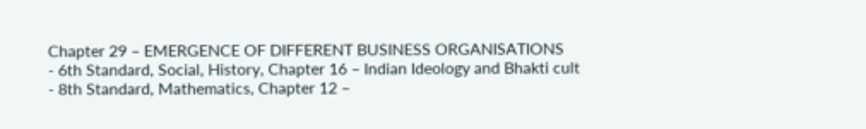Chapter 29 – EMERGENCE OF DIFFERENT BUSINESS ORGANISATIONS
- 6th Standard, Social, History, Chapter 16 – Indian Ideology and Bhakti cult
- 8th Standard, Mathematics, Chapter 12 –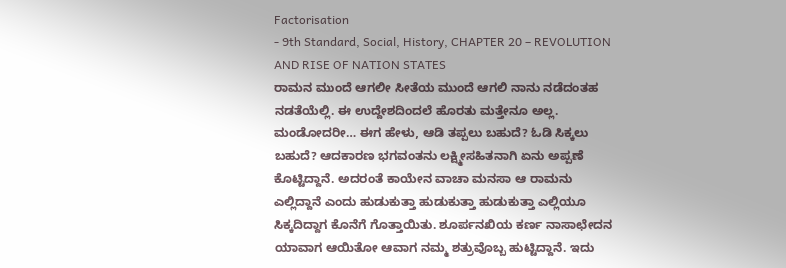Factorisation
- 9th Standard, Social, History, CHAPTER 20 – REVOLUTION AND RISE OF NATION STATES
ರಾಮನ ಮುಂದೆ ಆಗಲೀ ಸೀತೆಯ ಮುಂದೆ ಆಗಲಿ ನಾನು ನಡೆದಂತಹ ನಡತೆಯೆಲ್ಲಿ. ಈ ಉದ್ದೇಶದಿಂದಲೆ ಹೊರತು ಮತ್ತೇನೂ ಅಲ್ಲ. ಮಂಡೋದರೀ… ಈಗ ಹೇಳು, ಆಡಿ ತಪ್ಪಲು ಬಹುದೆ? ಓಡಿ ಸಿಕ್ಕಲು ಬಹುದೆ? ಆದಕಾರಣ ಭಗವಂತನು ಲಕ್ಷ್ಮೀಸಹಿತನಾಗಿ ಏನು ಅಪ್ಪಣೆ ಕೊಟ್ಟಿದ್ದಾನೆ. ಅದರಂತೆ ಕಾಯೇನ ವಾಚಾ ಮನಸಾ ಆ ರಾಮನು ಎಲ್ಲಿದ್ದಾನೆ ಎಂದು ಹುಡುಕುತ್ತಾ ಹುಡುಕುತ್ತಾ ಹುಡುಕುತ್ತಾ ಎಲ್ಲಿಯೂ ಸಿಕ್ಕದಿದ್ದಾಗ ಕೊನೆಗೆ ಗೊತ್ತಾಯಿತು. ಶೂರ್ಪನಖಿಯ ಕರ್ಣ ನಾಸಾಛೇದನ ಯಾವಾಗ ಆಯಿತೋ ಆವಾಗ ನಮ್ಮ ಶತ್ರುವೊಬ್ಬ ಹುಟ್ಟಿದ್ದಾನೆ. ಇದು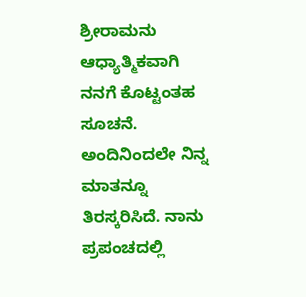ಶ್ರೀರಾಮನು ಆಧ್ಯಾತ್ಮಿಕವಾಗಿ ನನಗೆ ಕೊಟ್ಟಂತಹ ಸೂಚನೆ. ಅಂದಿನಿಂದಲೇ ನಿನ್ನ ಮಾತನ್ನೂ ತಿರಸ್ಕರಿಸಿದೆ. ನಾನು ಪ್ರಪಂಚದಲ್ಲಿ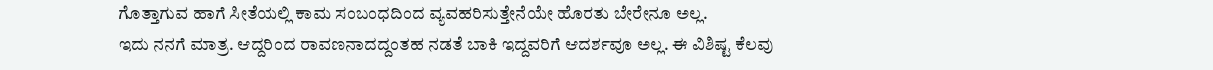ಗೊತ್ತಾಗುವ ಹಾಗೆ ಸೀತೆಯಲ್ಲಿ ಕಾಮ ಸಂಬಂಧದಿಂದ ವ್ಯವಹರಿಸುತ್ತೇನೆಯೇ ಹೊರತು ಬೇರೇನೂ ಅಲ್ಲ.
ಇದು ನನಗೆ ಮಾತ್ರ. ಆದ್ದರಿಂದ ರಾವಣನಾದದ್ದಂತಹ ನಡತೆ ಬಾಕಿ ಇದ್ದವರಿಗೆ ಆದರ್ಶವೂ ಅಲ್ಲ. ಈ ವಿಶಿಷ್ಟ ಕೆಲವು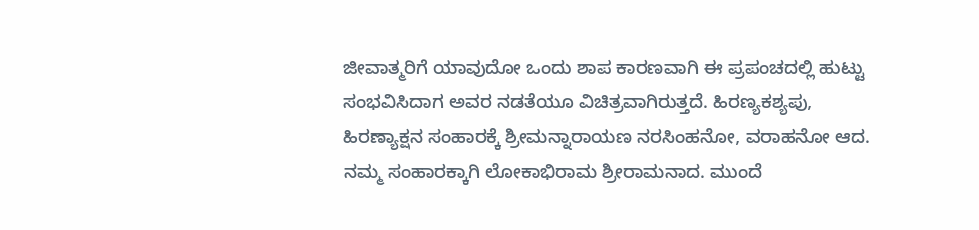ಜೀವಾತ್ಮರಿಗೆ ಯಾವುದೋ ಒಂದು ಶಾಪ ಕಾರಣವಾಗಿ ಈ ಪ್ರಪಂಚದಲ್ಲಿ ಹುಟ್ಟು ಸಂಭವಿಸಿದಾಗ ಅವರ ನಡತೆಯೂ ವಿಚಿತ್ರವಾಗಿರುತ್ತದೆ. ಹಿರಣ್ಯಕಶ್ಯಪು, ಹಿರಣ್ಯಾಕ್ಷನ ಸಂಹಾರಕ್ಕೆ ಶ್ರೀಮನ್ನಾರಾಯಣ ನರಸಿಂಹನೋ, ವರಾಹನೋ ಆದ. ನಮ್ಮ ಸಂಹಾರಕ್ಕಾಗಿ ಲೋಕಾಭಿರಾಮ ಶ್ರೀರಾಮನಾದ. ಮುಂದೆ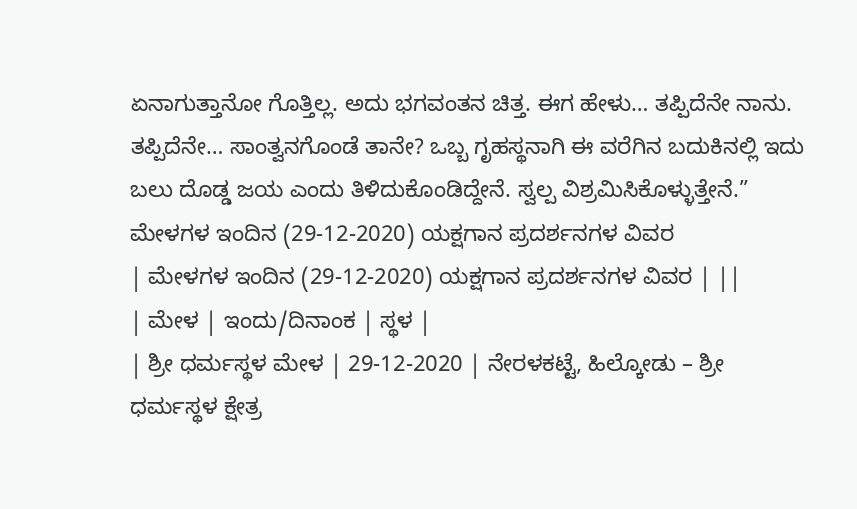ಏನಾಗುತ್ತಾನೋ ಗೊತ್ತಿಲ್ಲ. ಅದು ಭಗವಂತನ ಚಿತ್ತ. ಈಗ ಹೇಳು… ತಪ್ಪಿದೆನೇ ನಾನು. ತಪ್ಪಿದೆನೇ… ಸಾಂತ್ವನಗೊಂಡೆ ತಾನೇ? ಒಬ್ಬ ಗೃಹಸ್ಥನಾಗಿ ಈ ವರೆಗಿನ ಬದುಕಿನಲ್ಲಿ ಇದು ಬಲು ದೊಡ್ಡ ಜಯ ಎಂದು ತಿಳಿದುಕೊಂಡಿದ್ದೇನೆ. ಸ್ವಲ್ಪ ವಿಶ್ರಮಿಸಿಕೊಳ್ಳುತ್ತೇನೆ.”
ಮೇಳಗಳ ಇಂದಿನ (29-12-2020) ಯಕ್ಷಗಾನ ಪ್ರದರ್ಶನಗಳ ವಿವರ
| ಮೇಳಗಳ ಇಂದಿನ (29-12-2020) ಯಕ್ಷಗಾನ ಪ್ರದರ್ಶನಗಳ ವಿವರ | ||
| ಮೇಳ | ಇಂದು/ದಿನಾಂಕ | ಸ್ಥಳ |
| ಶ್ರೀ ಧರ್ಮಸ್ಥಳ ಮೇಳ | 29-12-2020 | ನೇರಳಕಟ್ಟೆ, ಹಿಲ್ಕೋಡು – ಶ್ರೀ ಧರ್ಮಸ್ಥಳ ಕ್ಷೇತ್ರ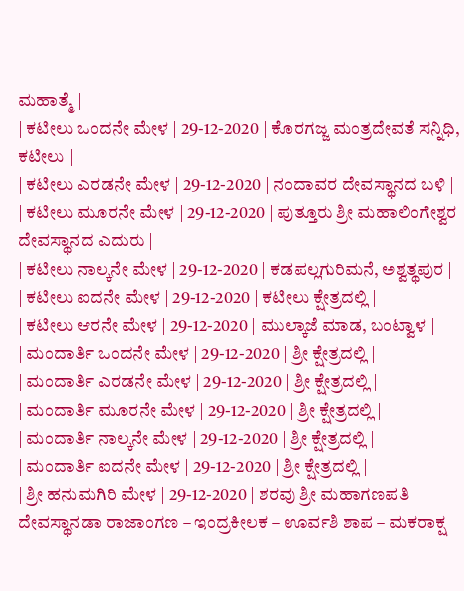ಮಹಾತ್ಮೆ |
| ಕಟೀಲು ಒಂದನೇ ಮೇಳ | 29-12-2020 | ಕೊರಗಜ್ಜ ಮಂತ್ರದೇವತೆ ಸನ್ನಿಧಿ, ಕಟೀಲು |
| ಕಟೀಲು ಎರಡನೇ ಮೇಳ | 29-12-2020 | ನಂದಾವರ ದೇವಸ್ಥಾನದ ಬಳಿ |
| ಕಟೀಲು ಮೂರನೇ ಮೇಳ | 29-12-2020 | ಪುತ್ತೂರು ಶ್ರೀ ಮಹಾಲಿಂಗೇಶ್ವರ ದೇವಸ್ಥಾನದ ಎದುರು |
| ಕಟೀಲು ನಾಲ್ಕನೇ ಮೇಳ | 29-12-2020 | ಕಡಪಲ್ಲಗುರಿಮನೆ, ಅಶ್ವತ್ಥಪುರ |
| ಕಟೀಲು ಐದನೇ ಮೇಳ | 29-12-2020 | ಕಟೀಲು ಕ್ಷೇತ್ರದಲ್ಲಿ |
| ಕಟೀಲು ಆರನೇ ಮೇಳ | 29-12-2020 | ಮುಲ್ಕಾಜೆ ಮಾಡ, ಬಂಟ್ವಾಳ |
| ಮಂದಾರ್ತಿ ಒಂದನೇ ಮೇಳ | 29-12-2020 | ಶ್ರೀ ಕ್ಷೇತ್ರದಲ್ಲಿ |
| ಮಂದಾರ್ತಿ ಎರಡನೇ ಮೇಳ | 29-12-2020 | ಶ್ರೀ ಕ್ಷೇತ್ರದಲ್ಲಿ |
| ಮಂದಾರ್ತಿ ಮೂರನೇ ಮೇಳ | 29-12-2020 | ಶ್ರೀ ಕ್ಷೇತ್ರದಲ್ಲಿ |
| ಮಂದಾರ್ತಿ ನಾಲ್ಕನೇ ಮೇಳ | 29-12-2020 | ಶ್ರೀ ಕ್ಷೇತ್ರದಲ್ಲಿ |
| ಮಂದಾರ್ತಿ ಐದನೇ ಮೇಳ | 29-12-2020 | ಶ್ರೀ ಕ್ಷೇತ್ರದಲ್ಲಿ |
| ಶ್ರೀ ಹನುಮಗಿರಿ ಮೇಳ | 29-12-2020 | ಶರವು ಶ್ರೀ ಮಹಾಗಣಪತಿ ದೇವಸ್ಥಾನಡಾ ರಾಜಾಂಗಣ – ಇಂದ್ರಕೀಲಕ – ಊರ್ವಶಿ ಶಾಪ – ಮಕರಾಕ್ಷ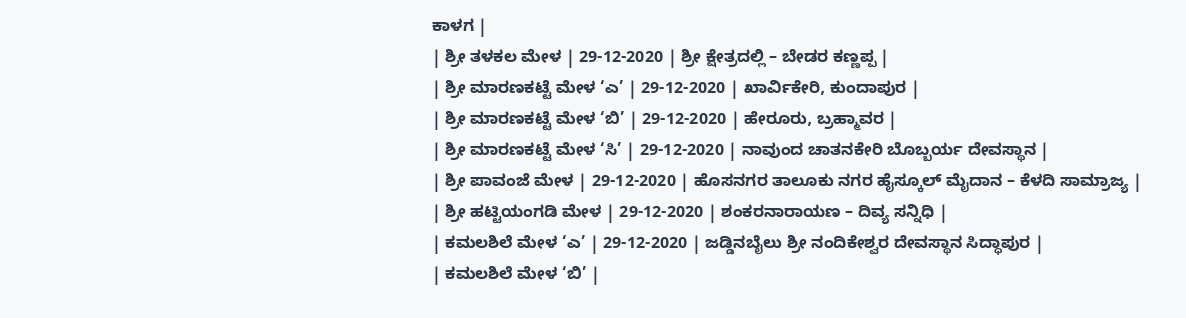ಕಾಳಗ |
| ಶ್ರೀ ತಳಕಲ ಮೇಳ | 29-12-2020 | ಶ್ರೀ ಕ್ಷೇತ್ರದಲ್ಲಿ – ಬೇಡರ ಕಣ್ಣಪ್ಪ |
| ಶ್ರೀ ಮಾರಣಕಟ್ಟೆ ಮೇಳ ‘ಎ’ | 29-12-2020 | ಖಾರ್ವಿಕೇರಿ, ಕುಂದಾಪುರ |
| ಶ್ರೀ ಮಾರಣಕಟ್ಟೆ ಮೇಳ ‘ಬಿ’ | 29-12-2020 | ಹೇರೂರು, ಬ್ರಹ್ಮಾವರ |
| ಶ್ರೀ ಮಾರಣಕಟ್ಟೆ ಮೇಳ ‘ಸಿ’ | 29-12-2020 | ನಾವುಂದ ಚಾತನಕೇರಿ ಬೊಬ್ಬರ್ಯ ದೇವಸ್ಥಾನ |
| ಶ್ರೀ ಪಾವಂಜೆ ಮೇಳ | 29-12-2020 | ಹೊಸನಗರ ತಾಲೂಕು ನಗರ ಹೈಸ್ಕೂಲ್ ಮೈದಾನ – ಕೆಳದಿ ಸಾಮ್ರಾಜ್ಯ |
| ಶ್ರೀ ಹಟ್ಟಿಯಂಗಡಿ ಮೇಳ | 29-12-2020 | ಶಂಕರನಾರಾಯಣ – ದಿವ್ಯ ಸನ್ನಿಧಿ |
| ಕಮಲಶಿಲೆ ಮೇಳ ‘ಎ’ | 29-12-2020 | ಜಡ್ಡಿನಬೈಲು ಶ್ರೀ ನಂದಿಕೇಶ್ವರ ದೇವಸ್ಥಾನ ಸಿದ್ಧಾಪುರ |
| ಕಮಲಶಿಲೆ ಮೇಳ ‘ಬಿ’ |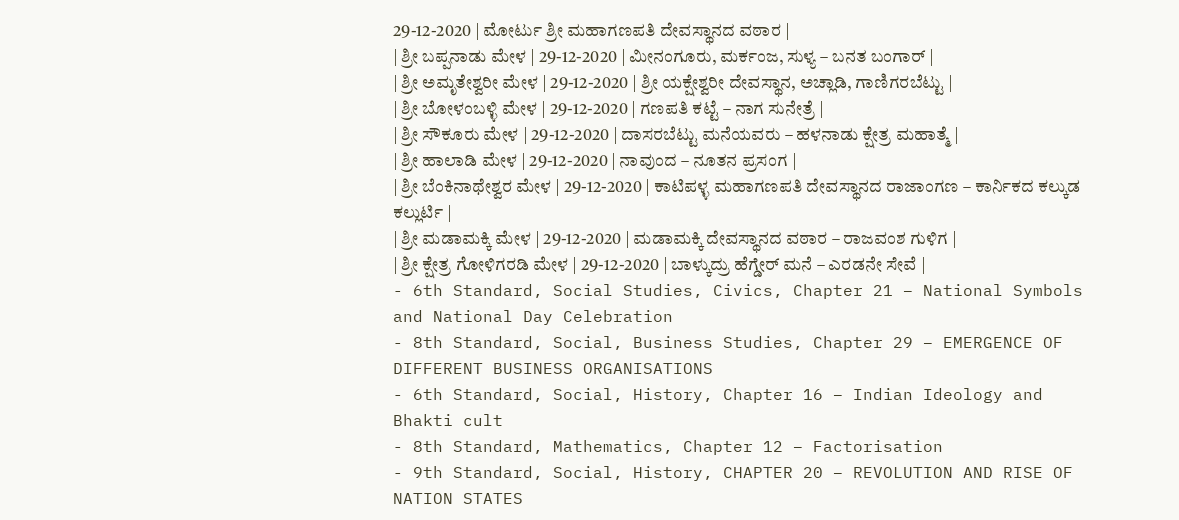29-12-2020 | ಮೋರ್ಟು ಶ್ರೀ ಮಹಾಗಣಪತಿ ದೇವಸ್ಥಾನದ ವಠಾರ |
| ಶ್ರೀ ಬಪ್ಪನಾಡು ಮೇಳ | 29-12-2020 | ಮೀನಂಗೂರು, ಮರ್ಕಂಜ, ಸುಳ್ಯ – ಬನತ ಬಂಗಾರ್ |
| ಶ್ರೀ ಅಮೃತೇಶ್ವರೀ ಮೇಳ | 29-12-2020 | ಶ್ರೀ ಯಕ್ಷೇಶ್ವರೀ ದೇವಸ್ಥಾನ, ಅಚ್ಲಾಡಿ, ಗಾಣಿಗರಬೆಟ್ಟು |
| ಶ್ರೀ ಬೋಳಂಬಳ್ಳಿ ಮೇಳ | 29-12-2020 | ಗಣಪತಿ ಕಟ್ಟೆ – ನಾಗ ಸುನೇತ್ರೆ |
| ಶ್ರೀ ಸೌಕೂರು ಮೇಳ | 29-12-2020 | ದಾಸರಬೆಟ್ಟು ಮನೆಯವರು – ಹಳನಾಡು ಕ್ಷೇತ್ರ ಮಹಾತ್ಮೆ |
| ಶ್ರೀ ಹಾಲಾಡಿ ಮೇಳ | 29-12-2020 | ನಾವುಂದ – ನೂತನ ಪ್ರಸಂಗ |
| ಶ್ರೀ ಬೆಂಕಿನಾಥೇಶ್ವರ ಮೇಳ | 29-12-2020 | ಕಾಟಿಪಳ್ಳ ಮಹಾಗಣಪತಿ ದೇವಸ್ಥಾನದ ರಾಜಾಂಗಣ – ಕಾರ್ನಿಕದ ಕಲ್ಕುಡ ಕಲ್ಲುರ್ಟಿ |
| ಶ್ರೀ ಮಡಾಮಕ್ಕಿ ಮೇಳ | 29-12-2020 | ಮಡಾಮಕ್ಕಿ ದೇವಸ್ಥಾನದ ವಠಾರ – ರಾಜವಂಶ ಗುಳಿಗ |
| ಶ್ರೀ ಕ್ಷೇತ್ರ ಗೋಳಿಗರಡಿ ಮೇಳ | 29-12-2020 | ಬಾಳ್ಕುದ್ರು ಹೆಗ್ಡೇರ್ ಮನೆ – ಎರಡನೇ ಸೇವೆ |
- 6th Standard, Social Studies, Civics, Chapter 21 – National Symbols and National Day Celebration
- 8th Standard, Social, Business Studies, Chapter 29 – EMERGENCE OF DIFFERENT BUSINESS ORGANISATIONS
- 6th Standard, Social, History, Chapter 16 – Indian Ideology and Bhakti cult
- 8th Standard, Mathematics, Chapter 12 – Factorisation
- 9th Standard, Social, History, CHAPTER 20 – REVOLUTION AND RISE OF NATION STATES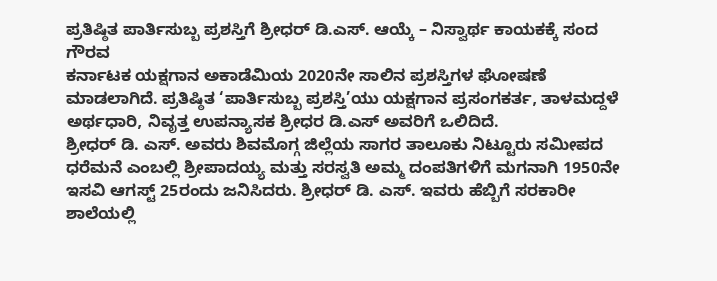ಪ್ರತಿಷ್ಠಿತ ಪಾರ್ತಿಸುಬ್ಬ ಪ್ರಶಸ್ತಿಗೆ ಶ್ರೀಧರ್ ಡಿ.ಎಸ್. ಆಯ್ಕೆ – ನಿಸ್ವಾರ್ಥ ಕಾಯಕಕ್ಕೆ ಸಂದ ಗೌರವ
ಕರ್ನಾಟಕ ಯಕ್ಷಗಾನ ಅಕಾಡೆಮಿಯ 2020ನೇ ಸಾಲಿನ ಪ್ರಶಸ್ತಿಗಳ ಘೋಷಣೆ ಮಾಡಲಾಗಿದೆ. ಪ್ರತಿಷ್ಠಿತ ‘ಪಾರ್ತಿಸುಬ್ಬ ಪ್ರಶಸ್ತಿ’ಯು ಯಕ್ಷಗಾನ ಪ್ರಸಂಗಕರ್ತ, ತಾಳಮದ್ದಳೆ ಅರ್ಥಧಾರಿ, ನಿವೃತ್ತ ಉಪನ್ಯಾಸಕ ಶ್ರೀಧರ ಡಿ.ಎಸ್ ಅವರಿಗೆ ಒಲಿದಿದೆ.
ಶ್ರೀಧರ್ ಡಿ. ಎಸ್. ಅವರು ಶಿವಮೊಗ್ಗ ಜಿಲ್ಲೆಯ ಸಾಗರ ತಾಲೂಕು ನಿಟ್ಟೂರು ಸಮೀಪದ ಧರೆಮನೆ ಎಂಬಲ್ಲಿ ಶ್ರೀಪಾದಯ್ಯ ಮತ್ತು ಸರಸ್ವತಿ ಅಮ್ಮ ದಂಪತಿಗಳಿಗೆ ಮಗನಾಗಿ 1950ನೇ ಇಸವಿ ಆಗಸ್ಟ್ 25ರಂದು ಜನಿಸಿದರು. ಶ್ರೀಧರ್ ಡಿ. ಎಸ್. ಇವರು ಹೆಬ್ಬಿಗೆ ಸರಕಾರೀ ಶಾಲೆಯಲ್ಲಿ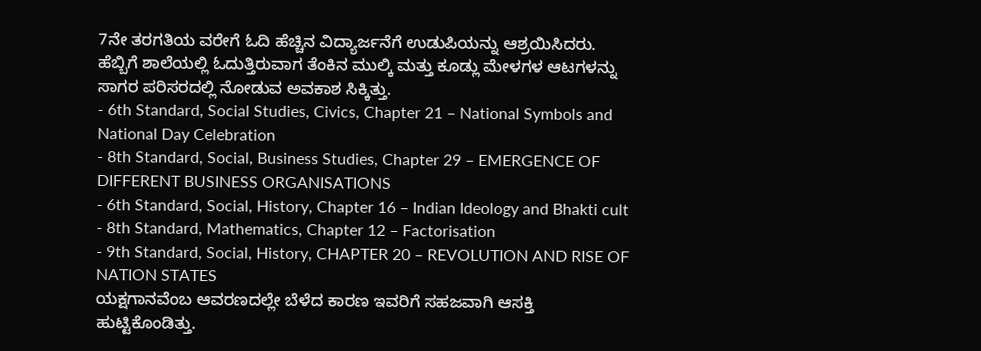7ನೇ ತರಗತಿಯ ವರೇಗೆ ಓದಿ ಹೆಚ್ಚಿನ ವಿದ್ಯಾರ್ಜನೆಗೆ ಉಡುಪಿಯನ್ನು ಆಶ್ರಯಿಸಿದರು. ಹೆಬ್ಬಿಗೆ ಶಾಲೆಯಲ್ಲಿ ಓದುತ್ತಿರುವಾಗ ತೆಂಕಿನ ಮುಲ್ಕಿ ಮತ್ತು ಕೂಡ್ಲು ಮೇಳಗಳ ಆಟಗಳನ್ನು ಸಾಗರ ಪರಿಸರದಲ್ಲಿ ನೋಡುವ ಅವಕಾಶ ಸಿಕ್ಕಿತ್ತು.
- 6th Standard, Social Studies, Civics, Chapter 21 – National Symbols and National Day Celebration
- 8th Standard, Social, Business Studies, Chapter 29 – EMERGENCE OF DIFFERENT BUSINESS ORGANISATIONS
- 6th Standard, Social, History, Chapter 16 – Indian Ideology and Bhakti cult
- 8th Standard, Mathematics, Chapter 12 – Factorisation
- 9th Standard, Social, History, CHAPTER 20 – REVOLUTION AND RISE OF NATION STATES
ಯಕ್ಷಗಾನವೆಂಬ ಆವರಣದಲ್ಲೇ ಬೆಳೆದ ಕಾರಣ ಇವರಿಗೆ ಸಹಜವಾಗಿ ಆಸಕ್ತಿ ಹುಟ್ಟಿಕೊಂಡಿತ್ತು.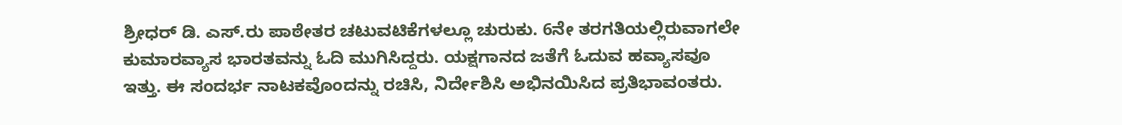ಶ್ರೀಧರ್ ಡಿ. ಎಸ್.ರು ಪಾಠೇತರ ಚಟುವಟಿಕೆಗಳಲ್ಲೂ ಚುರುಕು. 6ನೇ ತರಗತಿಯಲ್ಲಿರುವಾಗಲೇ ಕುಮಾರವ್ಯಾಸ ಭಾರತವನ್ನು ಓದಿ ಮುಗಿಸಿದ್ದರು. ಯಕ್ಷಗಾನದ ಜತೆಗೆ ಓದುವ ಹವ್ಯಾಸವೂ ಇತ್ತು. ಈ ಸಂದರ್ಭ ನಾಟಕವೊಂದನ್ನು ರಚಿಸಿ, ನಿರ್ದೇಶಿಸಿ ಅಭಿನಯಿಸಿದ ಪ್ರತಿಭಾವಂತರು.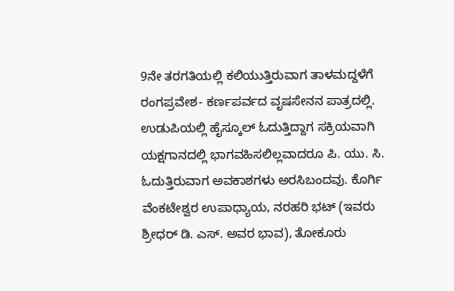9ನೇ ತರಗತಿಯಲ್ಲಿ ಕಲಿಯುತ್ತಿರುವಾಗ ತಾಳಮದ್ದಳೆಗೆ ರಂಗಪ್ರವೇಶ- ಕರ್ಣಪರ್ವದ ವೃಷಸೇನನ ಪಾತ್ರದಲ್ಲಿ.
ಉಡುಪಿಯಲ್ಲಿ ಹೈಸ್ಕೂಲ್ ಓದುತ್ತಿದ್ದಾಗ ಸಕ್ರಿಯವಾಗಿ ಯಕ್ಷಗಾನದಲ್ಲಿ ಭಾಗವಹಿಸಲಿಲ್ಲವಾದರೂ ಪಿ. ಯು. ಸಿ. ಓದುತ್ತಿರುವಾಗ ಅವಕಾಶಗಳು ಅರಸಿಬಂದವು. ಕೊರ್ಗಿ ವೆಂಕಟೇಶ್ವರ ಉಪಾಧ್ಯಾಯ, ನರಹರಿ ಭಟ್ (ಇವರು ಶ್ರೀಧರ್ ಡಿ. ಎಸ್. ಅವರ ಭಾವ), ತೋಕೂರು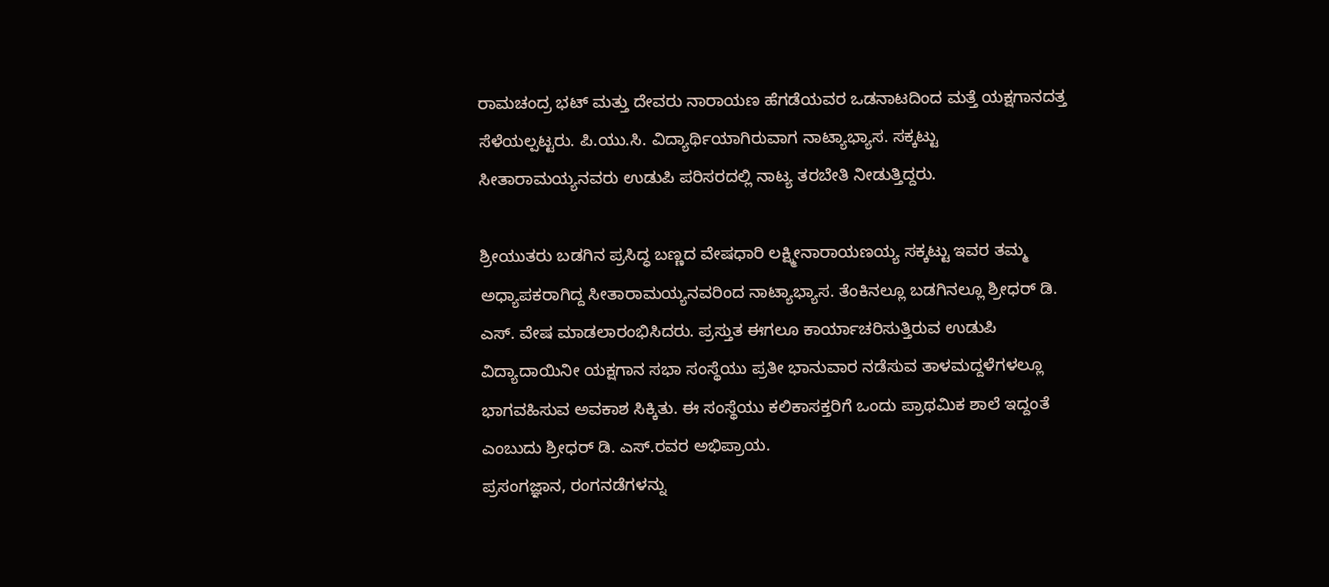ರಾಮಚಂದ್ರ ಭಟ್ ಮತ್ತು ದೇವರು ನಾರಾಯಣ ಹೆಗಡೆಯವರ ಒಡನಾಟದಿಂದ ಮತ್ತೆ ಯಕ್ಷಗಾನದತ್ತ ಸೆಳೆಯಲ್ಪಟ್ಟರು. ಪಿ.ಯು.ಸಿ. ವಿದ್ಯಾರ್ಥಿಯಾಗಿರುವಾಗ ನಾಟ್ಯಾಭ್ಯಾಸ. ಸಕ್ಕಟ್ಟು ಸೀತಾರಾಮಯ್ಯನವರು ಉಡುಪಿ ಪರಿಸರದಲ್ಲಿ ನಾಟ್ಯ ತರಬೇತಿ ನೀಡುತ್ತಿದ್ದರು.

ಶ್ರೀಯುತರು ಬಡಗಿನ ಪ್ರಸಿದ್ಧ ಬಣ್ಣದ ವೇಷಧಾರಿ ಲಕ್ಷ್ಮೀನಾರಾಯಣಯ್ಯ ಸಕ್ಕಟ್ಟು ಇವರ ತಮ್ಮ ಅಧ್ಯಾಪಕರಾಗಿದ್ದ ಸೀತಾರಾಮಯ್ಯನವರಿಂದ ನಾಟ್ಯಾಭ್ಯಾಸ. ತೆಂಕಿನಲ್ಲೂ ಬಡಗಿನಲ್ಲೂ ಶ್ರೀಧರ್ ಡಿ. ಎಸ್. ವೇಷ ಮಾಡಲಾರಂಭಿಸಿದರು. ಪ್ರಸ್ತುತ ಈಗಲೂ ಕಾರ್ಯಾಚರಿಸುತ್ತಿರುವ ಉಡುಪಿ ವಿದ್ಯಾದಾಯಿನೀ ಯಕ್ಷಗಾನ ಸಭಾ ಸಂಸ್ಥೆಯು ಪ್ರತೀ ಭಾನುವಾರ ನಡೆಸುವ ತಾಳಮದ್ದಳೆಗಳಲ್ಲೂ ಭಾಗವಹಿಸುವ ಅವಕಾಶ ಸಿಕ್ಕಿತು. ಈ ಸಂಸ್ಥೆಯು ಕಲಿಕಾಸಕ್ತರಿಗೆ ಒಂದು ಪ್ರಾಥಮಿಕ ಶಾಲೆ ಇದ್ದಂತೆ ಎಂಬುದು ಶ್ರೀಧರ್ ಡಿ. ಎಸ್.ರವರ ಅಭಿಪ್ರಾಯ.
ಪ್ರಸಂಗಜ್ಞಾನ, ರಂಗನಡೆಗಳನ್ನು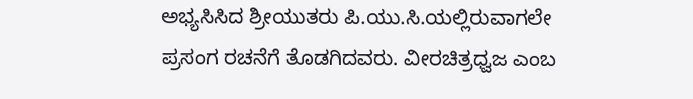ಅಭ್ಯಸಿಸಿದ ಶ್ರೀಯುತರು ಪಿ.ಯು.ಸಿ.ಯಲ್ಲಿರುವಾಗಲೇ ಪ್ರಸಂಗ ರಚನೆಗೆ ತೊಡಗಿದವರು. ವೀರಚಿತ್ರಧ್ವಜ ಎಂಬ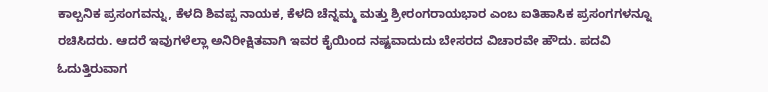ಕಾಲ್ಪನಿಕ ಪ್ರಸಂಗವನ್ನು, ಕೆಳದಿ ಶಿವಪ್ಪ ನಾಯಕ, ಕೆಳದಿ ಚೆನ್ನಮ್ಮ ಮತ್ತು ಶ್ರೀರಂಗರಾಯಭಾರ ಎಂಬ ಐತಿಹಾಸಿಕ ಪ್ರಸಂಗಗಳನ್ನೂ ರಚಿಸಿದರು. ಆದರೆ ಇವುಗಳೆಲ್ಲಾ ಅನಿರೀಕ್ಷಿತವಾಗಿ ಇವರ ಕೈಯಿಂದ ನಷ್ಟವಾದುದು ಬೇಸರದ ವಿಚಾರವೇ ಹೌದು. ಪದವಿ ಓದುತ್ತಿರುವಾಗ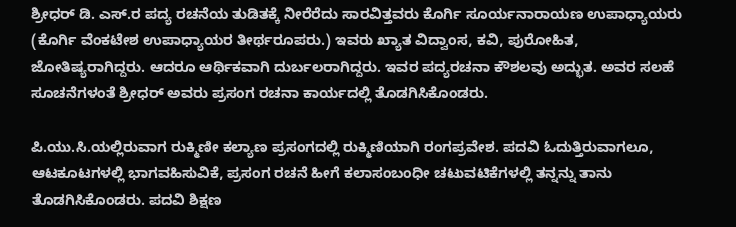ಶ್ರೀಧರ್ ಡಿ. ಎಸ್.ರ ಪದ್ಯ ರಚನೆಯ ತುಡಿತಕ್ಕೆ ನೀರೆರೆದು ಸಾರವಿತ್ತವರು ಕೊರ್ಗಿ ಸೂರ್ಯನಾರಾಯಣ ಉಪಾಧ್ಯಾಯರು (ಕೊರ್ಗಿ ವೆಂಕಟೇಶ ಉಪಾಧ್ಯಾಯರ ತೀರ್ಥರೂಪರು.) ಇವರು ಖ್ಯಾತ ವಿದ್ವಾಂಸ, ಕವಿ, ಪುರೋಹಿತ, ಜೋತಿಷ್ಯರಾಗಿದ್ದರು. ಆದರೂ ಆರ್ಥಿಕವಾಗಿ ದುರ್ಬಲರಾಗಿದ್ದರು. ಇವರ ಪದ್ಯರಚನಾ ಕೌಶಲವು ಅದ್ಭುತ. ಅವರ ಸಲಹೆ ಸೂಚನೆಗಳಂತೆ ಶ್ರೀಧರ್ ಅವರು ಪ್ರಸಂಗ ರಚನಾ ಕಾರ್ಯದಲ್ಲಿ ತೊಡಗಿಸಿಕೊಂಡರು.

ಪಿ.ಯು.ಸಿ.ಯಲ್ಲಿರುವಾಗ ರುಕ್ಮಿಣೀ ಕಲ್ಯಾಣ ಪ್ರಸಂಗದಲ್ಲಿ ರುಕ್ಮಿಣಿಯಾಗಿ ರಂಗಪ್ರವೇಶ. ಪದವಿ ಓದುತ್ತಿರುವಾಗಲೂ, ಆಟಕೂಟಗಳಲ್ಲಿ ಭಾಗವಹಿಸುವಿಕೆ, ಪ್ರಸಂಗ ರಚನೆ ಹೀಗೆ ಕಲಾಸಂಬಂಧೀ ಚಟುವಟಿಕೆಗಳಲ್ಲಿ ತನ್ನನ್ನು ತಾನು ತೊಡಗಿಸಿಕೊಂಡರು. ಪದವಿ ಶಿಕ್ಷಣ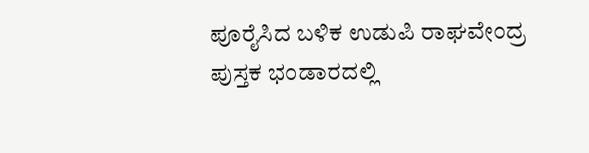ಪೂರೈಸಿದ ಬಳಿಕ ಉಡುಪಿ ರಾಘವೇಂದ್ರ ಪುಸ್ತಕ ಭಂಡಾರದಲ್ಲಿ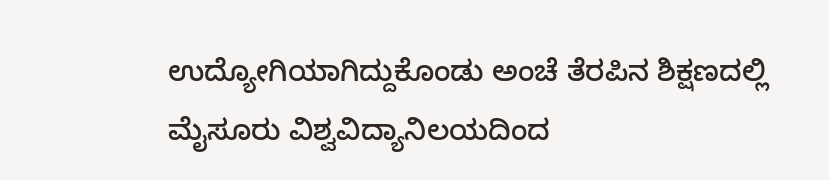ಉದ್ಯೋಗಿಯಾಗಿದ್ದುಕೊಂಡು ಅಂಚೆ ತೆರಪಿನ ಶಿಕ್ಷಣದಲ್ಲಿ ಮೈಸೂರು ವಿಶ್ವವಿದ್ಯಾನಿಲಯದಿಂದ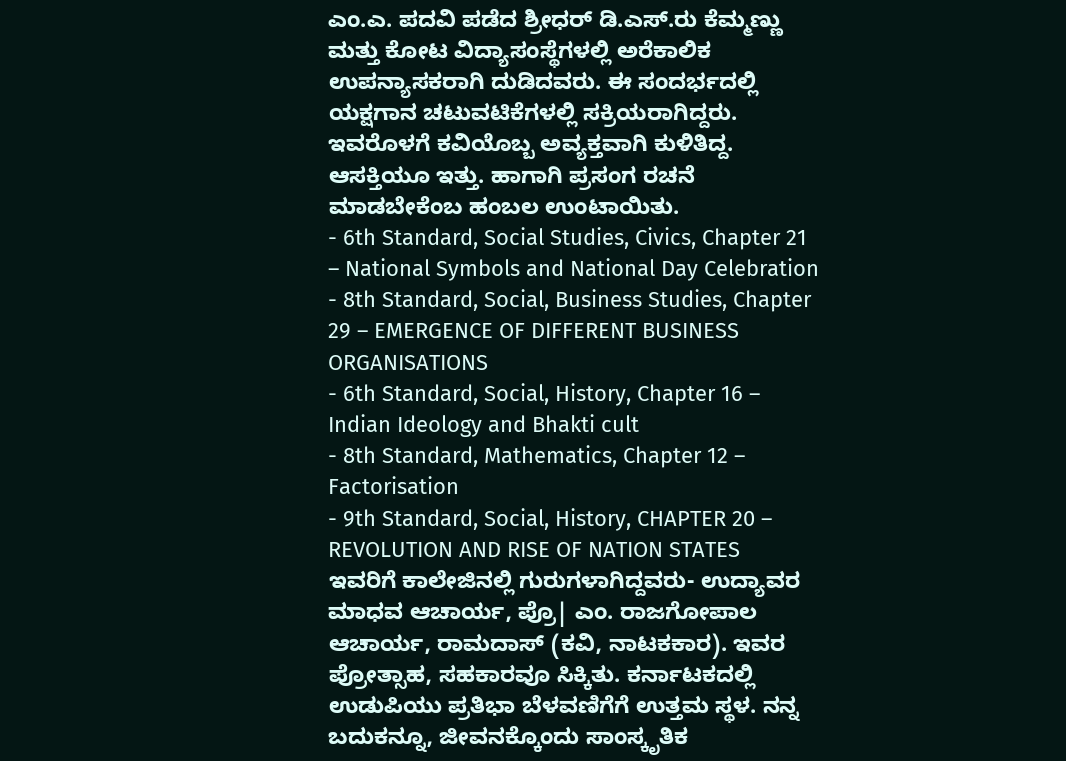ಎಂ.ಎ. ಪದವಿ ಪಡೆದ ಶ್ರೀಧರ್ ಡಿ.ಎಸ್.ರು ಕೆಮ್ಮಣ್ಣು ಮತ್ತು ಕೋಟ ವಿದ್ಯಾಸಂಸ್ಥೆಗಳಲ್ಲಿ ಅರೆಕಾಲಿಕ ಉಪನ್ಯಾಸಕರಾಗಿ ದುಡಿದವರು. ಈ ಸಂದರ್ಭದಲ್ಲಿ ಯಕ್ಷಗಾನ ಚಟುವಟಿಕೆಗಳಲ್ಲಿ ಸಕ್ರಿಯರಾಗಿದ್ದರು. ಇವರೊಳಗೆ ಕವಿಯೊಬ್ಬ ಅವ್ಯಕ್ತವಾಗಿ ಕುಳಿತಿದ್ದ. ಆಸಕ್ತಿಯೂ ಇತ್ತು. ಹಾಗಾಗಿ ಪ್ರಸಂಗ ರಚನೆ ಮಾಡಬೇಕೆಂಬ ಹಂಬಲ ಉಂಟಾಯಿತು.
- 6th Standard, Social Studies, Civics, Chapter 21 – National Symbols and National Day Celebration
- 8th Standard, Social, Business Studies, Chapter 29 – EMERGENCE OF DIFFERENT BUSINESS ORGANISATIONS
- 6th Standard, Social, History, Chapter 16 – Indian Ideology and Bhakti cult
- 8th Standard, Mathematics, Chapter 12 – Factorisation
- 9th Standard, Social, History, CHAPTER 20 – REVOLUTION AND RISE OF NATION STATES
ಇವರಿಗೆ ಕಾಲೇಜಿನಲ್ಲಿ ಗುರುಗಳಾಗಿದ್ದವರು- ಉದ್ಯಾವರ ಮಾಧವ ಆಚಾರ್ಯ, ಪ್ರೊ| ಎಂ. ರಾಜಗೋಪಾಲ ಆಚಾರ್ಯ, ರಾಮದಾಸ್ (ಕವಿ, ನಾಟಕಕಾರ). ಇವರ ಪ್ರೋತ್ಸಾಹ, ಸಹಕಾರವೂ ಸಿಕ್ಕಿತು. ಕರ್ನಾಟಕದಲ್ಲಿ ಉಡುಪಿಯು ಪ್ರತಿಭಾ ಬೆಳವಣಿಗೆಗೆ ಉತ್ತಮ ಸ್ಥಳ. ನನ್ನ ಬದುಕನ್ನೂ, ಜೀವನಕ್ಕೊಂದು ಸಾಂಸ್ಕೃತಿಕ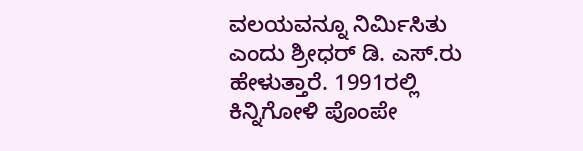ವಲಯವನ್ನೂ ನಿರ್ಮಿಸಿತು ಎಂದು ಶ್ರೀಧರ್ ಡಿ. ಎಸ್.ರು ಹೇಳುತ್ತಾರೆ. 1991ರಲ್ಲಿ ಕಿನ್ನಿಗೋಳಿ ಪೊಂಪೇ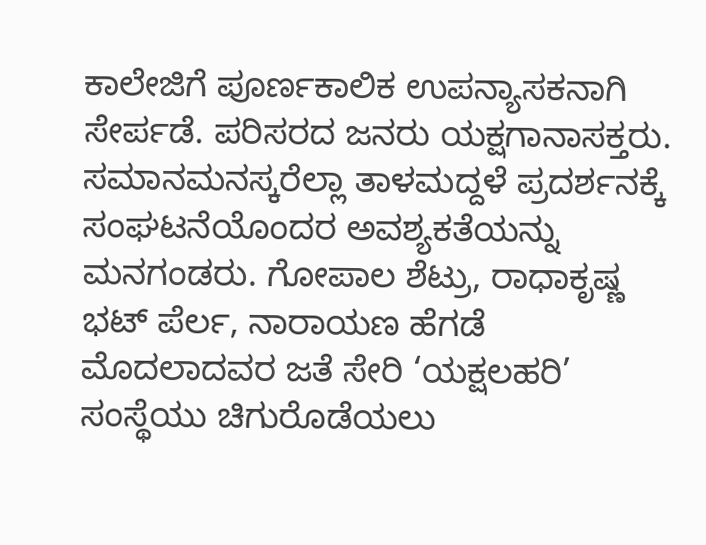ಕಾಲೇಜಿಗೆ ಪೂರ್ಣಕಾಲಿಕ ಉಪನ್ಯಾಸಕನಾಗಿ ಸೇರ್ಪಡೆ. ಪರಿಸರದ ಜನರು ಯಕ್ಷಗಾನಾಸಕ್ತರು. ಸಮಾನಮನಸ್ಕರೆಲ್ಲಾ ತಾಳಮದ್ದಳೆ ಪ್ರದರ್ಶನಕ್ಕೆ ಸಂಘಟನೆಯೊಂದರ ಅವಶ್ಯಕತೆಯನ್ನು ಮನಗಂಡರು. ಗೋಪಾಲ ಶೆಟ್ರು, ರಾಧಾಕೃಷ್ಣ ಭಟ್ ಪೆರ್ಲ, ನಾರಾಯಣ ಹೆಗಡೆ ಮೊದಲಾದವರ ಜತೆ ಸೇರಿ ‘ಯಕ್ಷಲಹರಿ’ ಸಂಸ್ಥೆಯು ಚಿಗುರೊಡೆಯಲು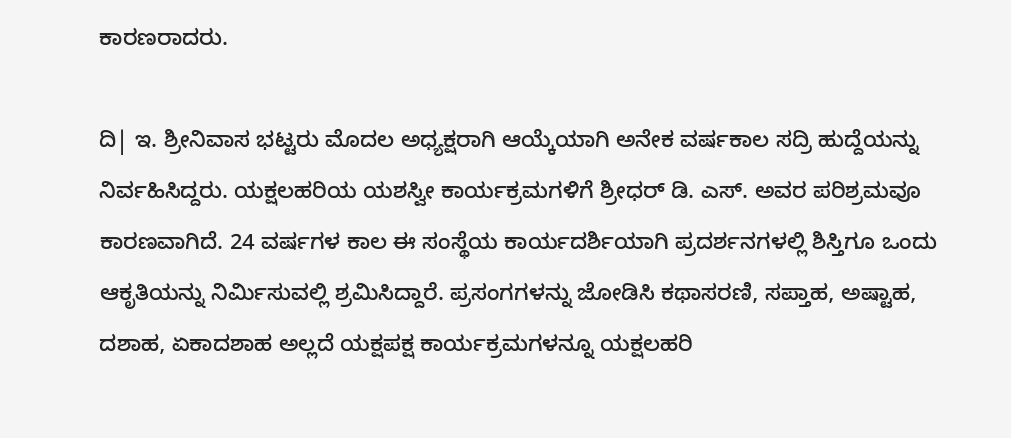ಕಾರಣರಾದರು.

ದಿ| ಇ. ಶ್ರೀನಿವಾಸ ಭಟ್ಟರು ಮೊದಲ ಅಧ್ಯಕ್ಷರಾಗಿ ಆಯ್ಕೆಯಾಗಿ ಅನೇಕ ವರ್ಷಕಾಲ ಸದ್ರಿ ಹುದ್ದೆಯನ್ನು ನಿರ್ವಹಿಸಿದ್ದರು. ಯಕ್ಷಲಹರಿಯ ಯಶಸ್ವೀ ಕಾರ್ಯಕ್ರಮಗಳಿಗೆ ಶ್ರೀಧರ್ ಡಿ. ಎಸ್. ಅವರ ಪರಿಶ್ರಮವೂ ಕಾರಣವಾಗಿದೆ. 24 ವರ್ಷಗಳ ಕಾಲ ಈ ಸಂಸ್ಥೆಯ ಕಾರ್ಯದರ್ಶಿಯಾಗಿ ಪ್ರದರ್ಶನಗಳಲ್ಲಿ ಶಿಸ್ತಿಗೂ ಒಂದು ಆಕೃತಿಯನ್ನು ನಿರ್ಮಿಸುವಲ್ಲಿ ಶ್ರಮಿಸಿದ್ದಾರೆ. ಪ್ರಸಂಗಗಳನ್ನು ಜೋಡಿಸಿ ಕಥಾಸರಣಿ, ಸಪ್ತಾಹ, ಅಷ್ಟಾಹ, ದಶಾಹ, ಏಕಾದಶಾಹ ಅಲ್ಲದೆ ಯಕ್ಷಪಕ್ಷ ಕಾರ್ಯಕ್ರಮಗಳನ್ನೂ ಯಕ್ಷಲಹರಿ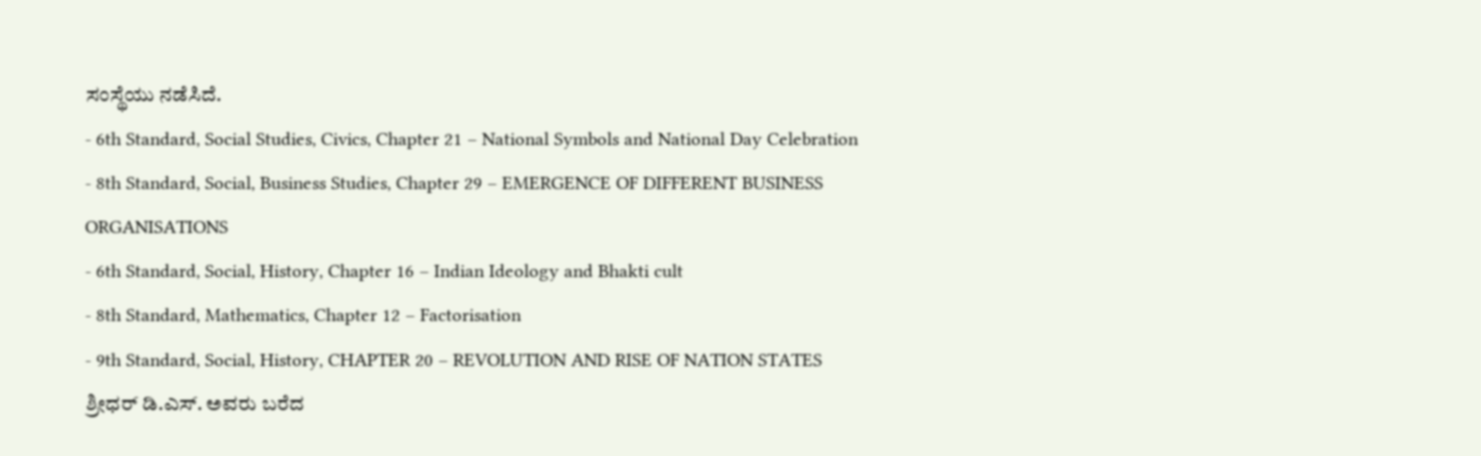ಸಂಸ್ಥೆಯು ನಡೆಸಿದೆ.
- 6th Standard, Social Studies, Civics, Chapter 21 – National Symbols and National Day Celebration
- 8th Standard, Social, Business Studies, Chapter 29 – EMERGENCE OF DIFFERENT BUSINESS ORGANISATIONS
- 6th Standard, Social, History, Chapter 16 – Indian Ideology and Bhakti cult
- 8th Standard, Mathematics, Chapter 12 – Factorisation
- 9th Standard, Social, History, CHAPTER 20 – REVOLUTION AND RISE OF NATION STATES
ಶ್ರೀಧರ್ ಡಿ.ಎಸ್. ಅವರು ಬರೆದ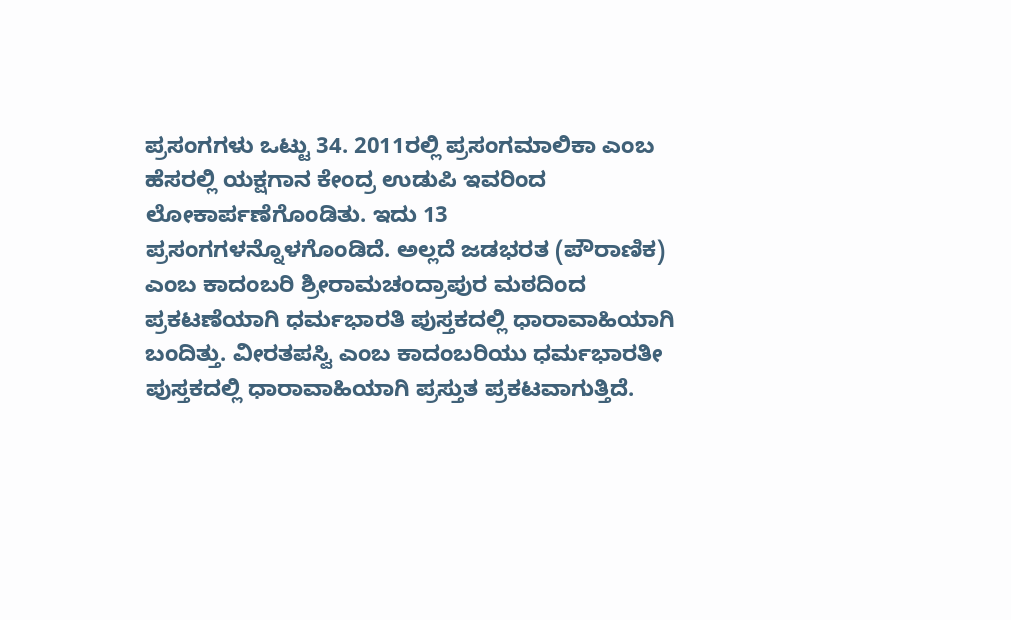ಪ್ರಸಂಗಗಳು ಒಟ್ಟು 34. 2011ರಲ್ಲಿ ಪ್ರಸಂಗಮಾಲಿಕಾ ಎಂಬ ಹೆಸರಲ್ಲಿ ಯಕ್ಷಗಾನ ಕೇಂದ್ರ ಉಡುಪಿ ಇವರಿಂದ ಲೋಕಾರ್ಪಣೆಗೊಂಡಿತು. ಇದು 13 ಪ್ರಸಂಗಗಳನ್ನೊಳಗೊಂಡಿದೆ. ಅಲ್ಲದೆ ಜಡಭರತ (ಪೌರಾಣಿಕ) ಎಂಬ ಕಾದಂಬರಿ ಶ್ರೀರಾಮಚಂದ್ರಾಪುರ ಮಠದಿಂದ ಪ್ರಕಟಣೆಯಾಗಿ ಧರ್ಮಭಾರತಿ ಪುಸ್ತಕದಲ್ಲಿ ಧಾರಾವಾಹಿಯಾಗಿ ಬಂದಿತ್ತು. ವೀರತಪಸ್ವಿ ಎಂಬ ಕಾದಂಬರಿಯು ಧರ್ಮಭಾರತೀ ಪುಸ್ತಕದಲ್ಲಿ ಧಾರಾವಾಹಿಯಾಗಿ ಪ್ರಸ್ತುತ ಪ್ರಕಟವಾಗುತ್ತಿದೆ.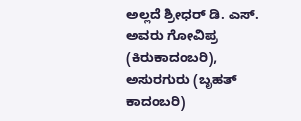ಅಲ್ಲದೆ ಶ್ರೀಧರ್ ಡಿ. ಎಸ್. ಅವರು ಗೋವಿಪ್ರ (ಕಿರುಕಾದಂಬರಿ), ಅಸುರಗುರು (ಬೃಹತ್ ಕಾದಂಬರಿ)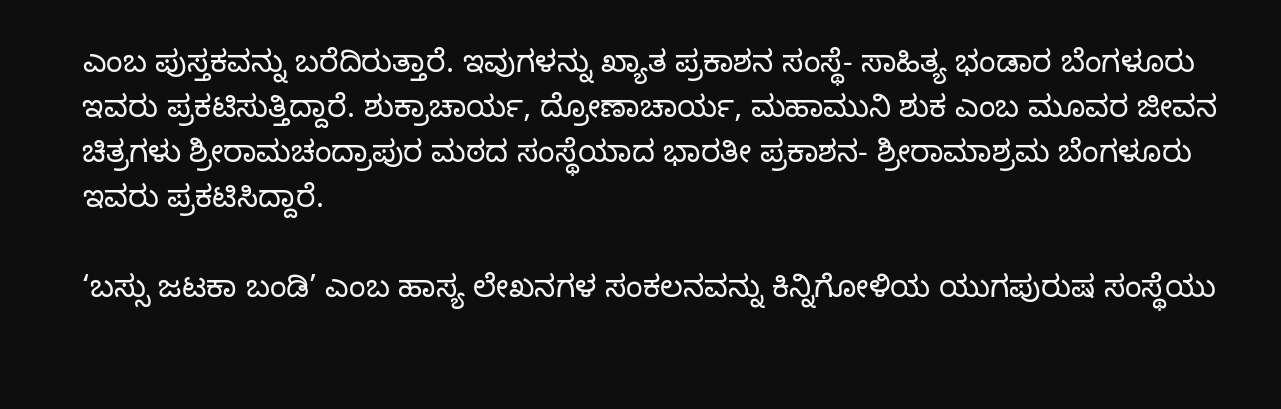ಎಂಬ ಪುಸ್ತಕವನ್ನು ಬರೆದಿರುತ್ತಾರೆ. ಇವುಗಳನ್ನು ಖ್ಯಾತ ಪ್ರಕಾಶನ ಸಂಸ್ಥೆ- ಸಾಹಿತ್ಯ ಭಂಡಾರ ಬೆಂಗಳೂರು ಇವರು ಪ್ರಕಟಿಸುತ್ತಿದ್ದಾರೆ. ಶುಕ್ರಾಚಾರ್ಯ, ದ್ರೋಣಾಚಾರ್ಯ, ಮಹಾಮುನಿ ಶುಕ ಎಂಬ ಮೂವರ ಜೀವನ ಚಿತ್ರಗಳು ಶ್ರೀರಾಮಚಂದ್ರಾಪುರ ಮಠದ ಸಂಸ್ಥೆಯಾದ ಭಾರತೀ ಪ್ರಕಾಶನ- ಶ್ರೀರಾಮಾಶ್ರಮ ಬೆಂಗಳೂರು ಇವರು ಪ್ರಕಟಿಸಿದ್ದಾರೆ.

‘ಬಸ್ಸು ಜಟಕಾ ಬಂಡಿ’ ಎಂಬ ಹಾಸ್ಯ ಲೇಖನಗಳ ಸಂಕಲನವನ್ನು ಕಿನ್ನಿಗೋಳಿಯ ಯುಗಪುರುಷ ಸಂಸ್ಥೆಯು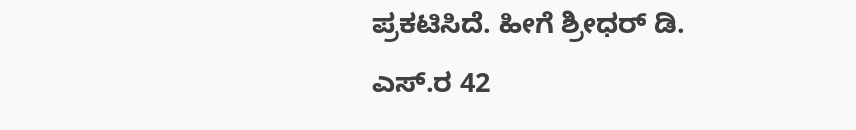ಪ್ರಕಟಿಸಿದೆ. ಹೀಗೆ ಶ್ರೀಧರ್ ಡಿ. ಎಸ್.ರ 42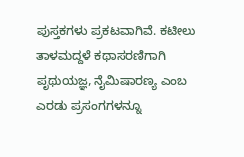ಪುಸ್ತಕಗಳು ಪ್ರಕಟವಾಗಿವೆ. ಕಟೀಲು ತಾಳಮದ್ದಳೆ ಕಥಾಸರಣಿಗಾಗಿ ಪೃಥುಯಜ್ಞ, ನೈಮಿಷಾರಣ್ಯ ಎಂಬ ಎರಡು ಪ್ರಸಂಗಗಳನ್ನೂ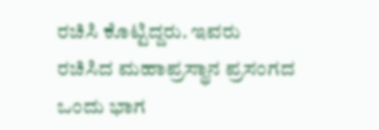ರಚಿಸಿ ಕೊಟ್ಟಿದ್ದರು. ಇವರು ರಚಿಸಿದ ಮಹಾಪ್ರಸ್ಥಾನ ಪ್ರಸಂಗದ ಒಂದು ಭಾಗ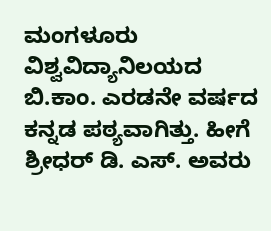ಮಂಗಳೂರು ವಿಶ್ವವಿದ್ಯಾನಿಲಯದ ಬಿ.ಕಾಂ. ಎರಡನೇ ವರ್ಷದ ಕನ್ನಡ ಪಠ್ಯವಾಗಿತ್ತು. ಹೀಗೆ ಶ್ರೀಧರ್ ಡಿ. ಎಸ್. ಅವರು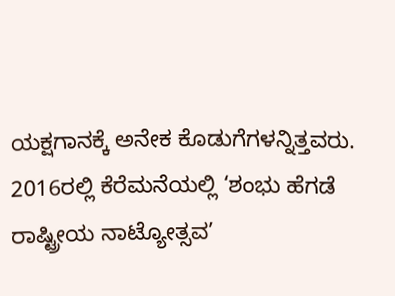ಯಕ್ಷಗಾನಕ್ಕೆ ಅನೇಕ ಕೊಡುಗೆಗಳನ್ನಿತ್ತವರು. 2016ರಲ್ಲಿ ಕೆರೆಮನೆಯಲ್ಲಿ ‘ಶಂಭು ಹೆಗಡೆ ರಾಷ್ಟ್ರೀಯ ನಾಟ್ಯೋತ್ಸವ’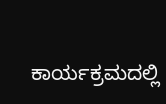ಕಾರ್ಯಕ್ರಮದಲ್ಲಿ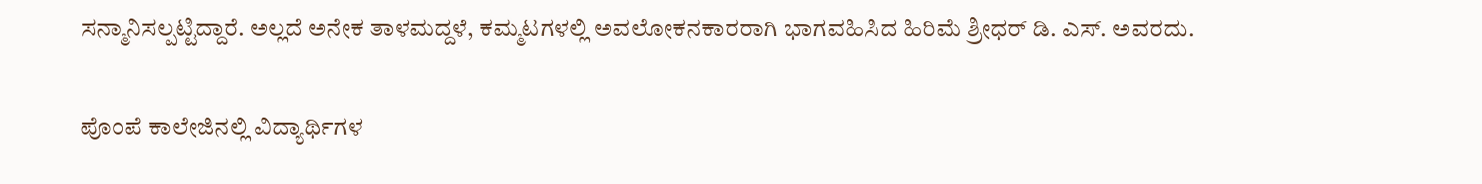ಸನ್ಮಾನಿಸಲ್ಪಟ್ಟಿದ್ದಾರೆ. ಅಲ್ಲದೆ ಅನೇಕ ತಾಳಮದ್ದಳೆ, ಕಮ್ಮಟಗಳಲ್ಲಿ ಅವಲೋಕನಕಾರರಾಗಿ ಭಾಗವಹಿಸಿದ ಹಿರಿಮೆ ಶ್ರೀಧರ್ ಡಿ. ಎಸ್. ಅವರದು.

ಪೊಂಪೆ ಕಾಲೇಜಿನಲ್ಲಿ ವಿದ್ಯಾರ್ಥಿಗಳ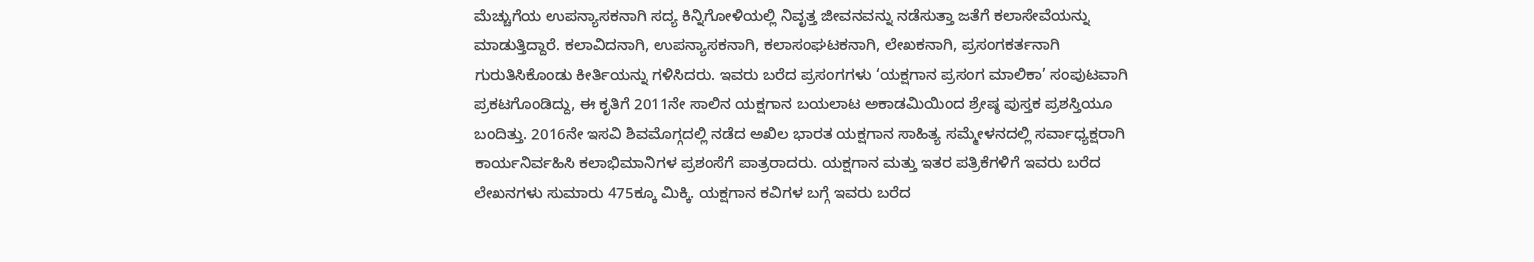ಮೆಚ್ಚುಗೆಯ ಉಪನ್ಯಾಸಕನಾಗಿ ಸದ್ಯ ಕಿನ್ನಿಗೋಳಿಯಲ್ಲಿ ನಿವೃತ್ತ ಜೀವನವನ್ನು ನಡೆಸುತ್ತಾ ಜತೆಗೆ ಕಲಾಸೇವೆಯನ್ನು ಮಾಡುತ್ತಿದ್ದಾರೆ. ಕಲಾವಿದನಾಗಿ, ಉಪನ್ಯಾಸಕನಾಗಿ, ಕಲಾಸಂಘಟಕನಾಗಿ, ಲೇಖಕನಾಗಿ, ಪ್ರಸಂಗಕರ್ತನಾಗಿ ಗುರುತಿಸಿಕೊಂಡು ಕೀರ್ತಿಯನ್ನು ಗಳಿಸಿದರು. ಇವರು ಬರೆದ ಪ್ರಸಂಗಗಳು ‘ಯಕ್ಷಗಾನ ಪ್ರಸಂಗ ಮಾಲಿಕಾ’ ಸಂಪುಟವಾಗಿ ಪ್ರಕಟಗೊಂಡಿದ್ದು, ಈ ಕೃತಿಗೆ 2011ನೇ ಸಾಲಿನ ಯಕ್ಷಗಾನ ಬಯಲಾಟ ಅಕಾಡಮಿಯಿಂದ ಶ್ರೇಷ್ಠ ಪುಸ್ತಕ ಪ್ರಶಸ್ತಿಯೂ ಬಂದಿತ್ತು. 2016ನೇ ಇಸವಿ ಶಿವಮೊಗ್ಗದಲ್ಲಿ ನಡೆದ ಅಖಿಲ ಭಾರತ ಯಕ್ಷಗಾನ ಸಾಹಿತ್ಯ ಸಮ್ಮೇಳನದಲ್ಲಿ ಸರ್ವಾಧ್ಯಕ್ಷರಾಗಿ ಕಾರ್ಯನಿರ್ವಹಿಸಿ ಕಲಾಭಿಮಾನಿಗಳ ಪ್ರಶಂಸೆಗೆ ಪಾತ್ರರಾದರು. ಯಕ್ಷಗಾನ ಮತ್ತು ಇತರ ಪತ್ರಿಕೆಗಳಿಗೆ ಇವರು ಬರೆದ ಲೇಖನಗಳು ಸುಮಾರು 475ಕ್ಕೂ ಮಿಕ್ಕಿ. ಯಕ್ಷಗಾನ ಕವಿಗಳ ಬಗ್ಗೆ ಇವರು ಬರೆದ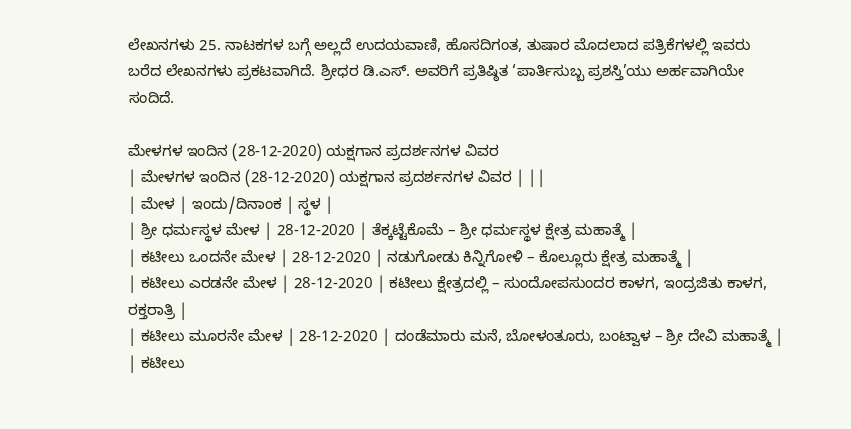ಲೇಖನಗಳು 25. ನಾಟಕಗಳ ಬಗ್ಗೆ ಅಲ್ಲದೆ ಉದಯವಾಣಿ, ಹೊಸದಿಗಂತ, ತುಷಾರ ಮೊದಲಾದ ಪತ್ರಿಕೆಗಳಲ್ಲಿ ಇವರು ಬರೆದ ಲೇಖನಗಳು ಪ್ರಕಟವಾಗಿದೆ. ಶ್ರೀಧರ ಡಿ.ಎಸ್. ಅವರಿಗೆ ಪ್ರತಿಷ್ಠಿತ ‘ಪಾರ್ತಿಸುಬ್ಬ ಪ್ರಶಸ್ತಿ’ಯು ಅರ್ಹವಾಗಿಯೇ ಸಂದಿದೆ.

ಮೇಳಗಳ ಇಂದಿನ (28-12-2020) ಯಕ್ಷಗಾನ ಪ್ರದರ್ಶನಗಳ ವಿವರ
| ಮೇಳಗಳ ಇಂದಿನ (28-12-2020) ಯಕ್ಷಗಾನ ಪ್ರದರ್ಶನಗಳ ವಿವರ | ||
| ಮೇಳ | ಇಂದು/ದಿನಾಂಕ | ಸ್ಥಳ |
| ಶ್ರೀ ಧರ್ಮಸ್ಥಳ ಮೇಳ | 28-12-2020 | ತೆಕ್ಕಟ್ಟೆಕೊಮೆ – ಶ್ರೀ ಧರ್ಮಸ್ಥಳ ಕ್ಷೇತ್ರ ಮಹಾತ್ಮೆ |
| ಕಟೀಲು ಒಂದನೇ ಮೇಳ | 28-12-2020 | ನಡುಗೋಡು ಕಿನ್ನಿಗೋಳಿ – ಕೊಲ್ಲೂರು ಕ್ಷೇತ್ರ ಮಹಾತ್ಮೆ |
| ಕಟೀಲು ಎರಡನೇ ಮೇಳ | 28-12-2020 | ಕಟೀಲು ಕ್ಷೇತ್ರದಲ್ಲಿ – ಸುಂದೋಪಸುಂದರ ಕಾಳಗ, ಇಂದ್ರಜಿತು ಕಾಳಗ, ರಕ್ತರಾತ್ರಿ |
| ಕಟೀಲು ಮೂರನೇ ಮೇಳ | 28-12-2020 | ದಂಡೆಮಾರು ಮನೆ, ಬೋಳಂತೂರು, ಬಂಟ್ವಾಳ – ಶ್ರೀ ದೇವಿ ಮಹಾತ್ಮೆ |
| ಕಟೀಲು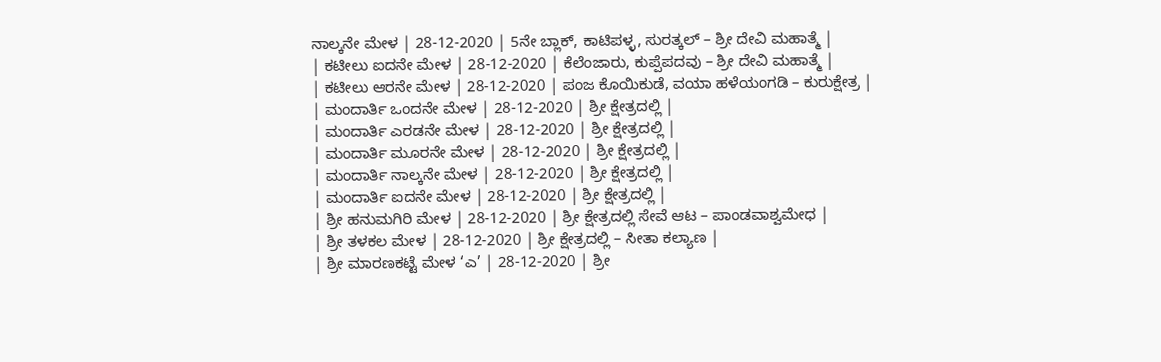ನಾಲ್ಕನೇ ಮೇಳ | 28-12-2020 | 5ನೇ ಬ್ಲಾಕ್, ಕಾಟಿಪಳ್ಳ, ಸುರತ್ಕಲ್ – ಶ್ರೀ ದೇವಿ ಮಹಾತ್ಮೆ |
| ಕಟೀಲು ಐದನೇ ಮೇಳ | 28-12-2020 | ಕೆಲೆಂಜಾರು, ಕುಪ್ಪೆಪದವು – ಶ್ರೀ ದೇವಿ ಮಹಾತ್ಮೆ |
| ಕಟೀಲು ಆರನೇ ಮೇಳ | 28-12-2020 | ಪಂಜ ಕೊಯಿಕುಡೆ, ವಯಾ ಹಳೆಯಂಗಡಿ – ಕುರುಕ್ಷೇತ್ರ |
| ಮಂದಾರ್ತಿ ಒಂದನೇ ಮೇಳ | 28-12-2020 | ಶ್ರೀ ಕ್ಷೇತ್ರದಲ್ಲಿ |
| ಮಂದಾರ್ತಿ ಎರಡನೇ ಮೇಳ | 28-12-2020 | ಶ್ರೀ ಕ್ಷೇತ್ರದಲ್ಲಿ |
| ಮಂದಾರ್ತಿ ಮೂರನೇ ಮೇಳ | 28-12-2020 | ಶ್ರೀ ಕ್ಷೇತ್ರದಲ್ಲಿ |
| ಮಂದಾರ್ತಿ ನಾಲ್ಕನೇ ಮೇಳ | 28-12-2020 | ಶ್ರೀ ಕ್ಷೇತ್ರದಲ್ಲಿ |
| ಮಂದಾರ್ತಿ ಐದನೇ ಮೇಳ | 28-12-2020 | ಶ್ರೀ ಕ್ಷೇತ್ರದಲ್ಲಿ |
| ಶ್ರೀ ಹನುಮಗಿರಿ ಮೇಳ | 28-12-2020 | ಶ್ರೀ ಕ್ಷೇತ್ರದಲ್ಲಿ ಸೇವೆ ಆಟ – ಪಾಂಡವಾಶ್ವಮೇಧ |
| ಶ್ರೀ ತಳಕಲ ಮೇಳ | 28-12-2020 | ಶ್ರೀ ಕ್ಷೇತ್ರದಲ್ಲಿ – ಸೀತಾ ಕಲ್ಯಾಣ |
| ಶ್ರೀ ಮಾರಣಕಟ್ಟೆ ಮೇಳ ‘ಎ’ | 28-12-2020 | ಶ್ರೀ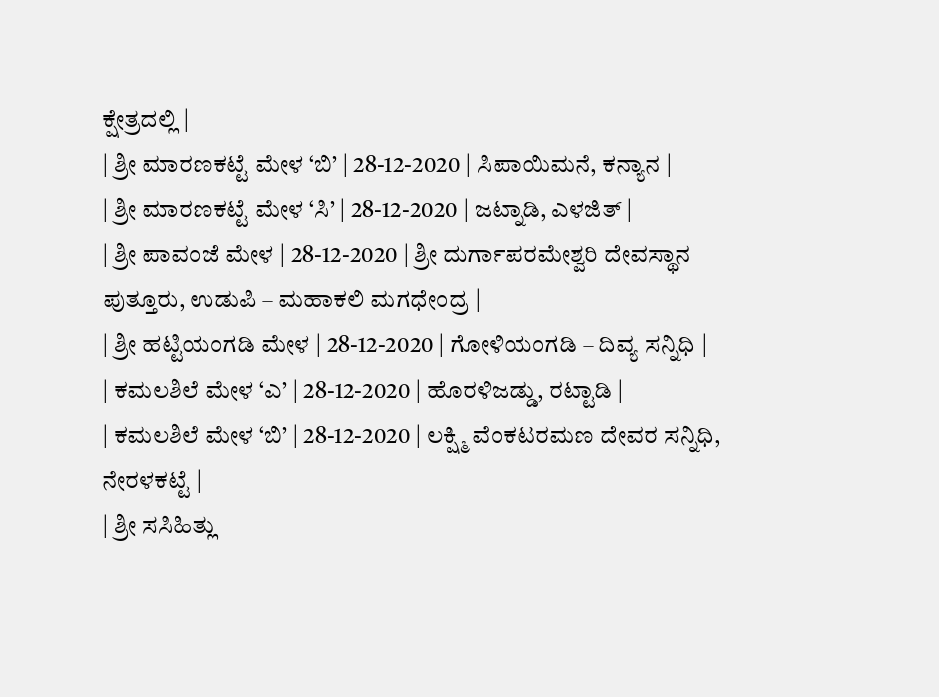ಕ್ಷೇತ್ರದಲ್ಲಿ |
| ಶ್ರೀ ಮಾರಣಕಟ್ಟೆ ಮೇಳ ‘ಬಿ’ | 28-12-2020 | ಸಿಪಾಯಿಮನೆ, ಕನ್ಯಾನ |
| ಶ್ರೀ ಮಾರಣಕಟ್ಟೆ ಮೇಳ ‘ಸಿ’ | 28-12-2020 | ಜಟ್ನಾಡಿ, ಎಳಜಿತ್ |
| ಶ್ರೀ ಪಾವಂಜೆ ಮೇಳ | 28-12-2020 | ಶ್ರೀ ದುರ್ಗಾಪರಮೇಶ್ವರಿ ದೇವಸ್ಥಾನ ಪುತ್ತೂರು, ಉಡುಪಿ – ಮಹಾಕಲಿ ಮಗಧೇಂದ್ರ |
| ಶ್ರೀ ಹಟ್ಟಿಯಂಗಡಿ ಮೇಳ | 28-12-2020 | ಗೋಳಿಯಂಗಡಿ – ದಿವ್ಯ ಸನ್ನಿಧಿ |
| ಕಮಲಶಿಲೆ ಮೇಳ ‘ಎ’ | 28-12-2020 | ಹೊರಳಿಜಡ್ಡು, ರಟ್ಟಾಡಿ |
| ಕಮಲಶಿಲೆ ಮೇಳ ‘ಬಿ’ | 28-12-2020 | ಲಕ್ಷ್ಮಿ ವೆಂಕಟರಮಣ ದೇವರ ಸನ್ನಿಧಿ, ನೇರಳಕಟ್ಟೆ |
| ಶ್ರೀ ಸಸಿಹಿತ್ಲು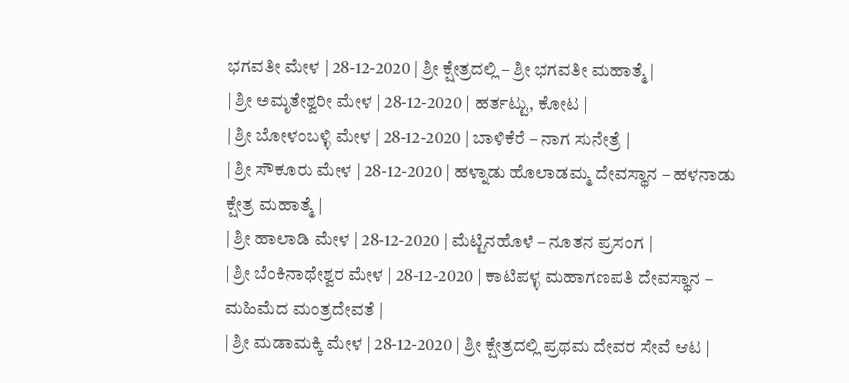ಭಗವತೀ ಮೇಳ | 28-12-2020 | ಶ್ರೀ ಕ್ಷೇತ್ರದಲ್ಲಿ – ಶ್ರೀ ಭಗವತೀ ಮಹಾತ್ಮೆ |
| ಶ್ರೀ ಅಮೃತೇಶ್ವರೀ ಮೇಳ | 28-12-2020 | ಹರ್ತಟ್ಟು, ಕೋಟ |
| ಶ್ರೀ ಬೋಳಂಬಳ್ಳಿ ಮೇಳ | 28-12-2020 | ಬಾಳಿಕೆರೆ – ನಾಗ ಸುನೇತ್ರೆ |
| ಶ್ರೀ ಸೌಕೂರು ಮೇಳ | 28-12-2020 | ಹಳ್ನಾಡು ಹೊಲಾಡಮ್ಮ ದೇವಸ್ಥಾನ – ಹಳನಾಡು ಕ್ಷೇತ್ರ ಮಹಾತ್ಮೆ |
| ಶ್ರೀ ಹಾಲಾಡಿ ಮೇಳ | 28-12-2020 | ಮೆಟ್ಟಿನಹೊಳೆ – ನೂತನ ಪ್ರಸಂಗ |
| ಶ್ರೀ ಬೆಂಕಿನಾಥೇಶ್ವರ ಮೇಳ | 28-12-2020 | ಕಾಟಿಪಳ್ಳ ಮಹಾಗಣಪತಿ ದೇವಸ್ಥಾನ – ಮಹಿಮೆದ ಮಂತ್ರದೇವತೆ |
| ಶ್ರೀ ಮಡಾಮಕ್ಕಿ ಮೇಳ | 28-12-2020 | ಶ್ರೀ ಕ್ಷೇತ್ರದಲ್ಲಿ ಪ್ರಥಮ ದೇವರ ಸೇವೆ ಆಟ |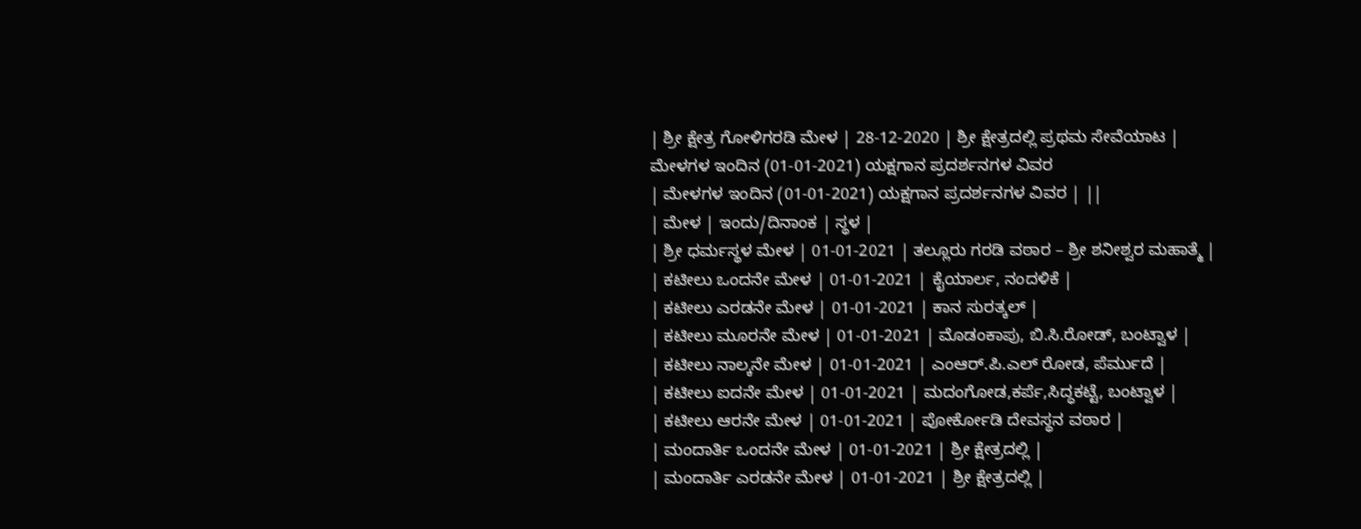| ಶ್ರೀ ಕ್ಷೇತ್ರ ಗೋಳಿಗರಡಿ ಮೇಳ | 28-12-2020 | ಶ್ರೀ ಕ್ಷೇತ್ರದಲ್ಲಿ ಪ್ರಥಮ ಸೇವೆಯಾಟ |
ಮೇಳಗಳ ಇಂದಿನ (01-01-2021) ಯಕ್ಷಗಾನ ಪ್ರದರ್ಶನಗಳ ವಿವರ
| ಮೇಳಗಳ ಇಂದಿನ (01-01-2021) ಯಕ್ಷಗಾನ ಪ್ರದರ್ಶನಗಳ ವಿವರ | ||
| ಮೇಳ | ಇಂದು/ದಿನಾಂಕ | ಸ್ಥಳ |
| ಶ್ರೀ ಧರ್ಮಸ್ಥಳ ಮೇಳ | 01-01-2021 | ತಲ್ಲೂರು ಗರಡಿ ವಠಾರ – ಶ್ರೀ ಶನೀಶ್ವರ ಮಹಾತ್ಮೆ |
| ಕಟೀಲು ಒಂದನೇ ಮೇಳ | 01-01-2021 | ಕೈಯಾರ್ಲ, ನಂದಳಿಕೆ |
| ಕಟೀಲು ಎರಡನೇ ಮೇಳ | 01-01-2021 | ಕಾನ ಸುರತ್ಕಲ್ |
| ಕಟೀಲು ಮೂರನೇ ಮೇಳ | 01-01-2021 | ಮೊಡಂಕಾಪು, ಬಿ.ಸಿ.ರೋಡ್, ಬಂಟ್ವಾಳ |
| ಕಟೀಲು ನಾಲ್ಕನೇ ಮೇಳ | 01-01-2021 | ಎಂಆರ್.ಪಿ.ಎಲ್ ರೋಡ, ಪೆರ್ಮುದೆ |
| ಕಟೀಲು ಐದನೇ ಮೇಳ | 01-01-2021 | ಮದಂಗೋಡ,ಕರ್ಪೆ,ಸಿದ್ಧಕಟ್ಟೆ, ಬಂಟ್ವಾಳ |
| ಕಟೀಲು ಆರನೇ ಮೇಳ | 01-01-2021 | ಪೋರ್ಕೋಡಿ ದೇವಸ್ಥನ ವಠಾರ |
| ಮಂದಾರ್ತಿ ಒಂದನೇ ಮೇಳ | 01-01-2021 | ಶ್ರೀ ಕ್ಷೇತ್ರದಲ್ಲಿ |
| ಮಂದಾರ್ತಿ ಎರಡನೇ ಮೇಳ | 01-01-2021 | ಶ್ರೀ ಕ್ಷೇತ್ರದಲ್ಲಿ |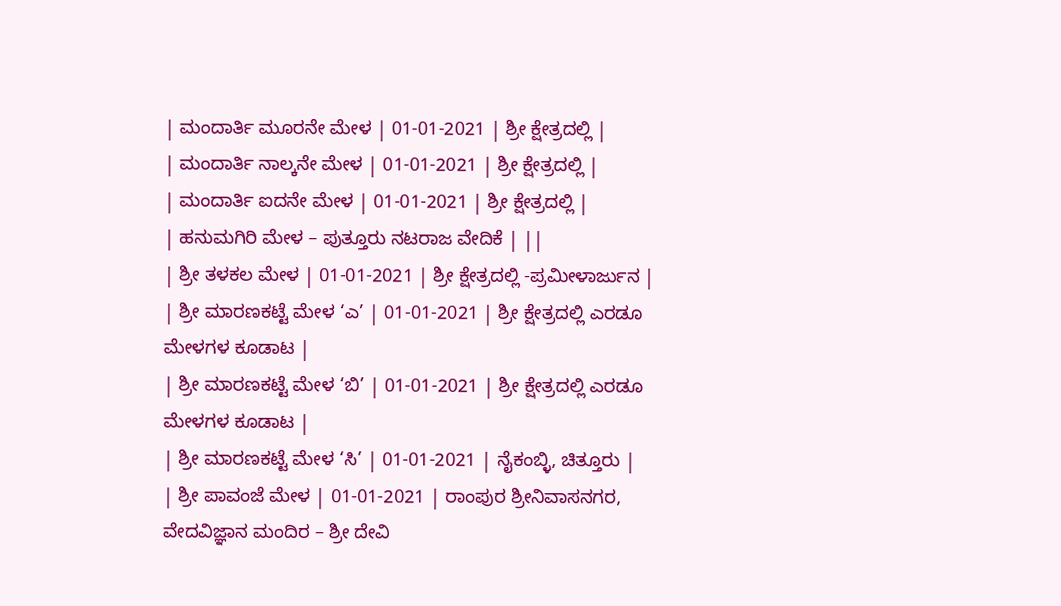| ಮಂದಾರ್ತಿ ಮೂರನೇ ಮೇಳ | 01-01-2021 | ಶ್ರೀ ಕ್ಷೇತ್ರದಲ್ಲಿ |
| ಮಂದಾರ್ತಿ ನಾಲ್ಕನೇ ಮೇಳ | 01-01-2021 | ಶ್ರೀ ಕ್ಷೇತ್ರದಲ್ಲಿ |
| ಮಂದಾರ್ತಿ ಐದನೇ ಮೇಳ | 01-01-2021 | ಶ್ರೀ ಕ್ಷೇತ್ರದಲ್ಲಿ |
| ಹನುಮಗಿರಿ ಮೇಳ – ಪುತ್ತೂರು ನಟರಾಜ ವೇದಿಕೆ | ||
| ಶ್ರೀ ತಳಕಲ ಮೇಳ | 01-01-2021 | ಶ್ರೀ ಕ್ಷೇತ್ರದಲ್ಲಿ -ಪ್ರಮೀಳಾರ್ಜುನ |
| ಶ್ರೀ ಮಾರಣಕಟ್ಟೆ ಮೇಳ ‘ಎ’ | 01-01-2021 | ಶ್ರೀ ಕ್ಷೇತ್ರದಲ್ಲಿ ಎರಡೂ ಮೇಳಗಳ ಕೂಡಾಟ |
| ಶ್ರೀ ಮಾರಣಕಟ್ಟೆ ಮೇಳ ‘ಬಿ’ | 01-01-2021 | ಶ್ರೀ ಕ್ಷೇತ್ರದಲ್ಲಿ ಎರಡೂ ಮೇಳಗಳ ಕೂಡಾಟ |
| ಶ್ರೀ ಮಾರಣಕಟ್ಟೆ ಮೇಳ ‘ಸಿ’ | 01-01-2021 | ನೈಕಂಬ್ಳಿ, ಚಿತ್ತೂರು |
| ಶ್ರೀ ಪಾವಂಜೆ ಮೇಳ | 01-01-2021 | ರಾಂಪುರ ಶ್ರೀನಿವಾಸನಗರ, ವೇದವಿಜ್ಞಾನ ಮಂದಿರ – ಶ್ರೀ ದೇವಿ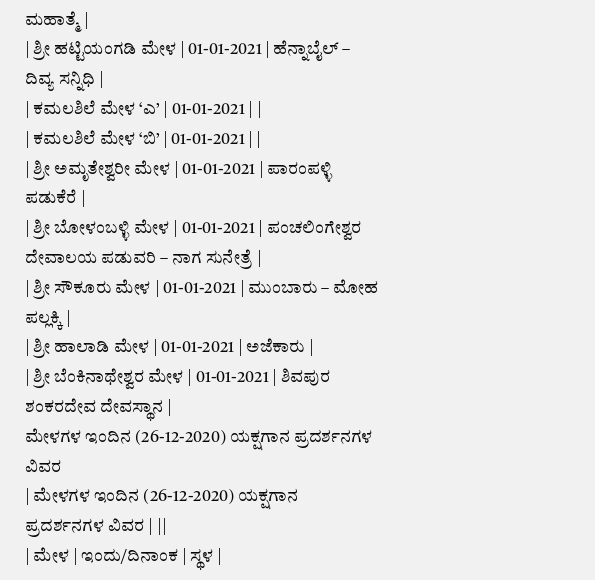ಮಹಾತ್ಮೆ |
| ಶ್ರೀ ಹಟ್ಟಿಯಂಗಡಿ ಮೇಳ | 01-01-2021 | ಹೆನ್ನಾಬೈಲ್ – ದಿವ್ಯ ಸನ್ನಿಧಿ |
| ಕಮಲಶಿಲೆ ಮೇಳ ‘ಎ’ | 01-01-2021 | |
| ಕಮಲಶಿಲೆ ಮೇಳ ‘ಬಿ’ | 01-01-2021 | |
| ಶ್ರೀ ಅಮೃತೇಶ್ವರೀ ಮೇಳ | 01-01-2021 | ಪಾರಂಪಳ್ಳಿ ಪಡುಕೆರೆ |
| ಶ್ರೀ ಬೋಳಂಬಳ್ಳಿ ಮೇಳ | 01-01-2021 | ಪಂಚಲಿಂಗೇಶ್ವರ ದೇವಾಲಯ ಪಡುವರಿ – ನಾಗ ಸುನೇತ್ರೆ |
| ಶ್ರೀ ಸೌಕೂರು ಮೇಳ | 01-01-2021 | ಮುಂಬಾರು – ಮೋಹ ಪಲ್ಲಕ್ಕಿ |
| ಶ್ರೀ ಹಾಲಾಡಿ ಮೇಳ | 01-01-2021 | ಅಜೆಕಾರು |
| ಶ್ರೀ ಬೆಂಕಿನಾಥೇಶ್ವರ ಮೇಳ | 01-01-2021 | ಶಿವಪುರ ಶಂಕರದೇವ ದೇವಸ್ಥಾನ |
ಮೇಳಗಳ ಇಂದಿನ (26-12-2020) ಯಕ್ಷಗಾನ ಪ್ರದರ್ಶನಗಳ ವಿವರ
| ಮೇಳಗಳ ಇಂದಿನ (26-12-2020) ಯಕ್ಷಗಾನ ಪ್ರದರ್ಶನಗಳ ವಿವರ | ||
| ಮೇಳ | ಇಂದು/ದಿನಾಂಕ | ಸ್ಥಳ |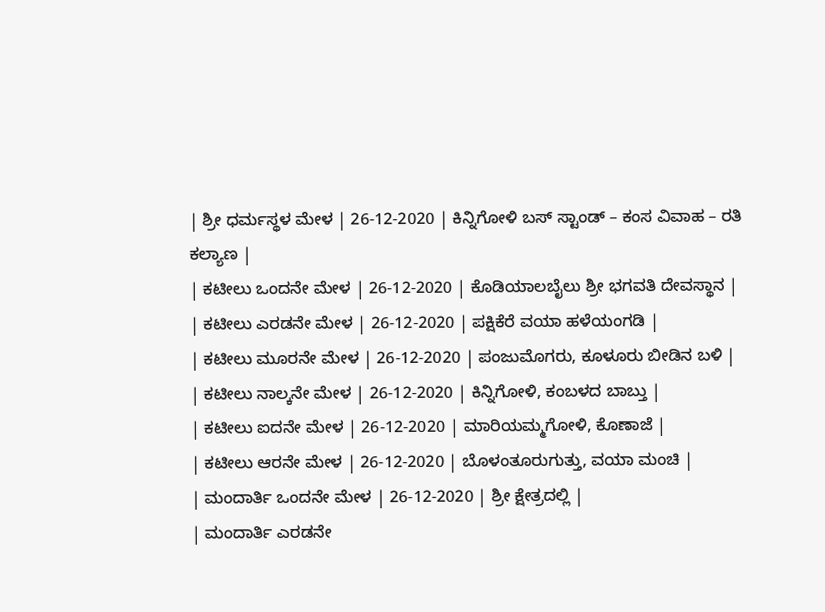| ಶ್ರೀ ಧರ್ಮಸ್ಥಳ ಮೇಳ | 26-12-2020 | ಕಿನ್ನಿಗೋಳಿ ಬಸ್ ಸ್ಟಾಂಡ್ – ಕಂಸ ವಿವಾಹ – ರತಿ ಕಲ್ಯಾಣ |
| ಕಟೀಲು ಒಂದನೇ ಮೇಳ | 26-12-2020 | ಕೊಡಿಯಾಲಬೈಲು ಶ್ರೀ ಭಗವತಿ ದೇವಸ್ಥಾನ |
| ಕಟೀಲು ಎರಡನೇ ಮೇಳ | 26-12-2020 | ಪಕ್ಷಿಕೆರೆ ವಯಾ ಹಳೆಯಂಗಡಿ |
| ಕಟೀಲು ಮೂರನೇ ಮೇಳ | 26-12-2020 | ಪಂಜುಮೊಗರು, ಕೂಳೂರು ಬೀಡಿನ ಬಳಿ |
| ಕಟೀಲು ನಾಲ್ಕನೇ ಮೇಳ | 26-12-2020 | ಕಿನ್ನಿಗೋಳಿ, ಕಂಬಳದ ಬಾಬ್ತು |
| ಕಟೀಲು ಐದನೇ ಮೇಳ | 26-12-2020 | ಮಾರಿಯಮ್ಮಗೋಳಿ, ಕೊಣಾಜೆ |
| ಕಟೀಲು ಆರನೇ ಮೇಳ | 26-12-2020 | ಬೊಳಂತೂರುಗುತ್ತು, ವಯಾ ಮಂಚಿ |
| ಮಂದಾರ್ತಿ ಒಂದನೇ ಮೇಳ | 26-12-2020 | ಶ್ರೀ ಕ್ಷೇತ್ರದಲ್ಲಿ |
| ಮಂದಾರ್ತಿ ಎರಡನೇ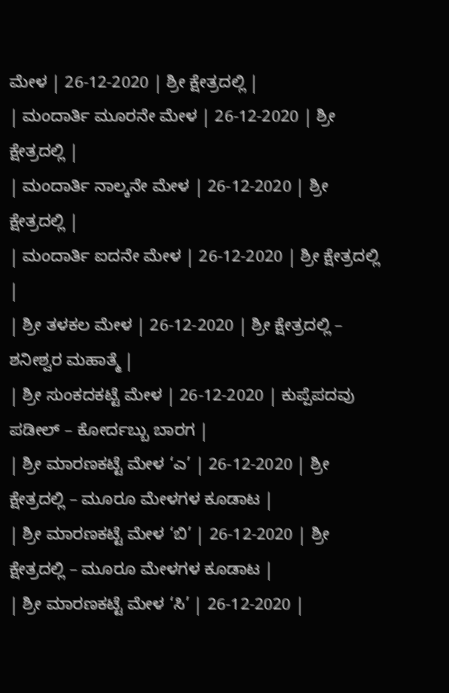ಮೇಳ | 26-12-2020 | ಶ್ರೀ ಕ್ಷೇತ್ರದಲ್ಲಿ |
| ಮಂದಾರ್ತಿ ಮೂರನೇ ಮೇಳ | 26-12-2020 | ಶ್ರೀ ಕ್ಷೇತ್ರದಲ್ಲಿ |
| ಮಂದಾರ್ತಿ ನಾಲ್ಕನೇ ಮೇಳ | 26-12-2020 | ಶ್ರೀ ಕ್ಷೇತ್ರದಲ್ಲಿ |
| ಮಂದಾರ್ತಿ ಐದನೇ ಮೇಳ | 26-12-2020 | ಶ್ರೀ ಕ್ಷೇತ್ರದಲ್ಲಿ |
| ಶ್ರೀ ತಳಕಲ ಮೇಳ | 26-12-2020 | ಶ್ರೀ ಕ್ಷೇತ್ರದಲ್ಲಿ – ಶನೀಶ್ವರ ಮಹಾತ್ಮೆ |
| ಶ್ರೀ ಸುಂಕದಕಟ್ಟೆ ಮೇಳ | 26-12-2020 | ಕುಪ್ಪೆಪದವು ಪಡೀಲ್ – ಕೋರ್ದಬ್ಬು ಬಾರಗ |
| ಶ್ರೀ ಮಾರಣಕಟ್ಟೆ ಮೇಳ ‘ಎ’ | 26-12-2020 | ಶ್ರೀ ಕ್ಷೇತ್ರದಲ್ಲಿ – ಮೂರೂ ಮೇಳಗಳ ಕೂಡಾಟ |
| ಶ್ರೀ ಮಾರಣಕಟ್ಟೆ ಮೇಳ ‘ಬಿ’ | 26-12-2020 | ಶ್ರೀ ಕ್ಷೇತ್ರದಲ್ಲಿ – ಮೂರೂ ಮೇಳಗಳ ಕೂಡಾಟ |
| ಶ್ರೀ ಮಾರಣಕಟ್ಟೆ ಮೇಳ ‘ಸಿ’ | 26-12-2020 |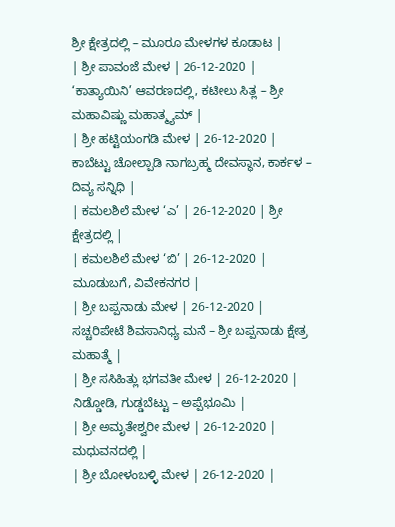ಶ್ರೀ ಕ್ಷೇತ್ರದಲ್ಲಿ – ಮೂರೂ ಮೇಳಗಳ ಕೂಡಾಟ |
| ಶ್ರೀ ಪಾವಂಜೆ ಮೇಳ | 26-12-2020 | ‘ಕಾತ್ಯಾಯಿನಿ’ ಆವರಣದಲ್ಲಿ, ಕಟೀಲು ಸಿತ್ಲ – ಶ್ರೀ ಮಹಾವಿಷ್ಣು ಮಹಾತ್ಮ್ಯಮ್ |
| ಶ್ರೀ ಹಟ್ಟಿಯಂಗಡಿ ಮೇಳ | 26-12-2020 | ಕಾಬೆಟ್ಟು ಚೋಲ್ಪಾಡಿ ನಾಗಬ್ರಹ್ಮ ದೇವಸ್ಥಾನ, ಕಾರ್ಕಳ – ದಿವ್ಯ ಸನ್ನಿಧಿ |
| ಕಮಲಶಿಲೆ ಮೇಳ ‘ಎ’ | 26-12-2020 | ಶ್ರೀ ಕ್ಷೇತ್ರದಲ್ಲಿ |
| ಕಮಲಶಿಲೆ ಮೇಳ ‘ಬಿ’ | 26-12-2020 | ಮೂಡುಬಗೆ, ವಿವೇಕನಗರ |
| ಶ್ರೀ ಬಪ್ಪನಾಡು ಮೇಳ | 26-12-2020 | ಸಚ್ಚರಿಪೇಟೆ ಶಿವಸಾನಿಧ್ಯ ಮನೆ – ಶ್ರೀ ಬಪ್ಪನಾಡು ಕ್ಷೇತ್ರ ಮಹಾತ್ಮೆ |
| ಶ್ರೀ ಸಸಿಹಿತ್ಲು ಭಗವತೀ ಮೇಳ | 26-12-2020 | ನಿಡ್ಡೋಡಿ, ಗುಡ್ಡಬೆಟ್ಟು – ಅಪ್ಪೆಭೂಮಿ |
| ಶ್ರೀ ಅಮೃತೇಶ್ವರೀ ಮೇಳ | 26-12-2020 | ಮಧುವನದಲ್ಲಿ |
| ಶ್ರೀ ಬೋಳಂಬಳ್ಳಿ ಮೇಳ | 26-12-2020 |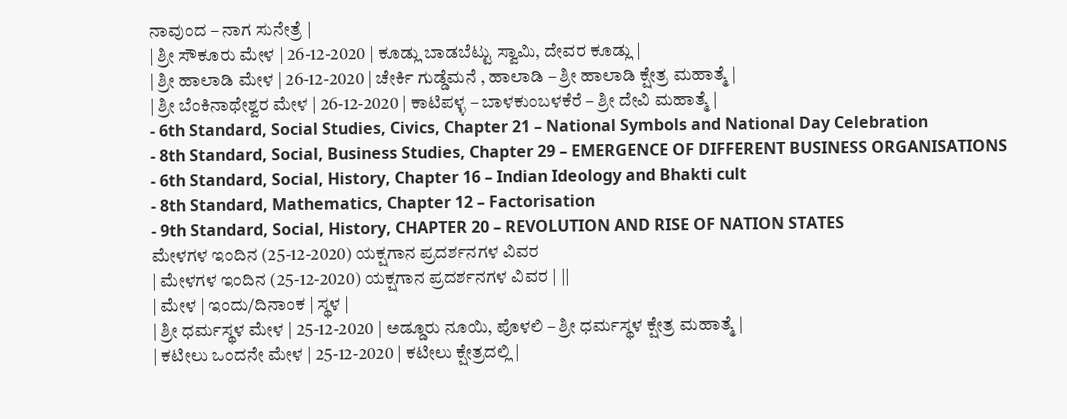ನಾವುಂದ – ನಾಗ ಸುನೇತ್ರೆ |
| ಶ್ರೀ ಸೌಕೂರು ಮೇಳ | 26-12-2020 | ಕೂಡ್ಲು ಬಾಡಬೆಟ್ಟು ಸ್ವಾಮಿ, ದೇವರ ಕೂಡ್ಲು |
| ಶ್ರೀ ಹಾಲಾಡಿ ಮೇಳ | 26-12-2020 | ಚೇರ್ಕಿ ಗುಡ್ಡೆಮನೆ , ಹಾಲಾಡಿ – ಶ್ರೀ ಹಾಲಾಡಿ ಕ್ಷೇತ್ರ ಮಹಾತ್ಮೆ |
| ಶ್ರೀ ಬೆಂಕಿನಾಥೇಶ್ವರ ಮೇಳ | 26-12-2020 | ಕಾಟಿಪಳ್ಳ – ಬಾಳಕುಂಬಳಕೆರೆ – ಶ್ರೀ ದೇವಿ ಮಹಾತ್ಮೆ |
- 6th Standard, Social Studies, Civics, Chapter 21 – National Symbols and National Day Celebration
- 8th Standard, Social, Business Studies, Chapter 29 – EMERGENCE OF DIFFERENT BUSINESS ORGANISATIONS
- 6th Standard, Social, History, Chapter 16 – Indian Ideology and Bhakti cult
- 8th Standard, Mathematics, Chapter 12 – Factorisation
- 9th Standard, Social, History, CHAPTER 20 – REVOLUTION AND RISE OF NATION STATES
ಮೇಳಗಳ ಇಂದಿನ (25-12-2020) ಯಕ್ಷಗಾನ ಪ್ರದರ್ಶನಗಳ ವಿವರ
| ಮೇಳಗಳ ಇಂದಿನ (25-12-2020) ಯಕ್ಷಗಾನ ಪ್ರದರ್ಶನಗಳ ವಿವರ | ||
| ಮೇಳ | ಇಂದು/ದಿನಾಂಕ | ಸ್ಥಳ |
| ಶ್ರೀ ಧರ್ಮಸ್ಥಳ ಮೇಳ | 25-12-2020 | ಅಡ್ಡೂರು ನೂಯಿ, ಪೊಳಲಿ – ಶ್ರೀ ಧರ್ಮಸ್ಥಳ ಕ್ಷೇತ್ರ ಮಹಾತ್ಮೆ |
| ಕಟೀಲು ಒಂದನೇ ಮೇಳ | 25-12-2020 | ಕಟೀಲು ಕ್ಷೇತ್ರದಲ್ಲಿ |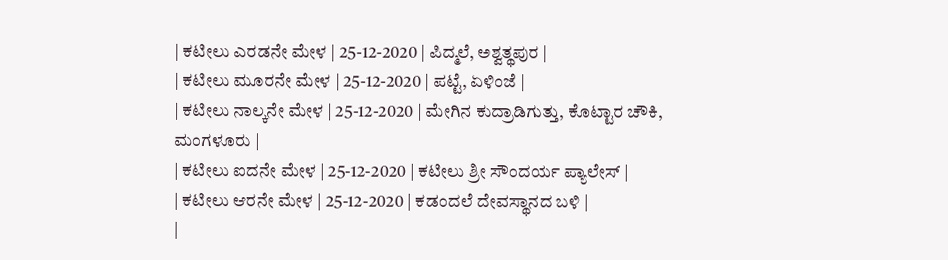| ಕಟೀಲು ಎರಡನೇ ಮೇಳ | 25-12-2020 | ಪಿದ್ಮಲೆ, ಅಶ್ವತ್ಥಪುರ |
| ಕಟೀಲು ಮೂರನೇ ಮೇಳ | 25-12-2020 | ಪಟ್ಟೆ, ಏಳಿಂಜೆ |
| ಕಟೀಲು ನಾಲ್ಕನೇ ಮೇಳ | 25-12-2020 | ಮೇಗಿನ ಕುದ್ರಾಡಿಗುತ್ತು, ಕೊಟ್ಟಾರ ಚೌಕಿ, ಮಂಗಳೂರು |
| ಕಟೀಲು ಐದನೇ ಮೇಳ | 25-12-2020 | ಕಟೀಲು ಶ್ರೀ ಸೌಂದರ್ಯ ಪ್ಯಾಲೇಸ್ |
| ಕಟೀಲು ಆರನೇ ಮೇಳ | 25-12-2020 | ಕಡಂದಲೆ ದೇವಸ್ಥಾನದ ಬಳಿ |
|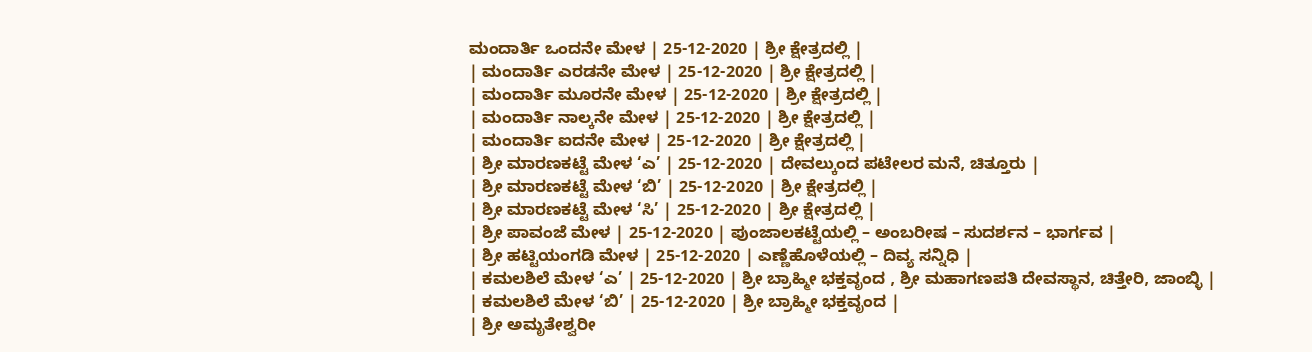ಮಂದಾರ್ತಿ ಒಂದನೇ ಮೇಳ | 25-12-2020 | ಶ್ರೀ ಕ್ಷೇತ್ರದಲ್ಲಿ |
| ಮಂದಾರ್ತಿ ಎರಡನೇ ಮೇಳ | 25-12-2020 | ಶ್ರೀ ಕ್ಷೇತ್ರದಲ್ಲಿ |
| ಮಂದಾರ್ತಿ ಮೂರನೇ ಮೇಳ | 25-12-2020 | ಶ್ರೀ ಕ್ಷೇತ್ರದಲ್ಲಿ |
| ಮಂದಾರ್ತಿ ನಾಲ್ಕನೇ ಮೇಳ | 25-12-2020 | ಶ್ರೀ ಕ್ಷೇತ್ರದಲ್ಲಿ |
| ಮಂದಾರ್ತಿ ಐದನೇ ಮೇಳ | 25-12-2020 | ಶ್ರೀ ಕ್ಷೇತ್ರದಲ್ಲಿ |
| ಶ್ರೀ ಮಾರಣಕಟ್ಟೆ ಮೇಳ ‘ಎ’ | 25-12-2020 | ದೇವಲ್ಕುಂದ ಪಟೇಲರ ಮನೆ, ಚಿತ್ತೂರು |
| ಶ್ರೀ ಮಾರಣಕಟ್ಟೆ ಮೇಳ ‘ಬಿ’ | 25-12-2020 | ಶ್ರೀ ಕ್ಷೇತ್ರದಲ್ಲಿ |
| ಶ್ರೀ ಮಾರಣಕಟ್ಟೆ ಮೇಳ ‘ಸಿ’ | 25-12-2020 | ಶ್ರೀ ಕ್ಷೇತ್ರದಲ್ಲಿ |
| ಶ್ರೀ ಪಾವಂಜೆ ಮೇಳ | 25-12-2020 | ಪುಂಜಾಲಕಟ್ಟೆಯಲ್ಲಿ – ಅಂಬರೀಷ – ಸುದರ್ಶನ – ಭಾರ್ಗವ |
| ಶ್ರೀ ಹಟ್ಟಿಯಂಗಡಿ ಮೇಳ | 25-12-2020 | ಎಣ್ಣೆಹೊಳೆಯಲ್ಲಿ – ದಿವ್ಯ ಸನ್ನಿಧಿ |
| ಕಮಲಶಿಲೆ ಮೇಳ ‘ಎ’ | 25-12-2020 | ಶ್ರೀ ಬ್ರಾಹ್ಮೀ ಭಕ್ತವೃಂದ , ಶ್ರೀ ಮಹಾಗಣಪತಿ ದೇವಸ್ಥಾನ, ಚಿತ್ತೇರಿ, ಜಾಂಬ್ಳಿ |
| ಕಮಲಶಿಲೆ ಮೇಳ ‘ಬಿ’ | 25-12-2020 | ಶ್ರೀ ಬ್ರಾಹ್ಮೀ ಭಕ್ತವೃಂದ |
| ಶ್ರೀ ಅಮೃತೇಶ್ವರೀ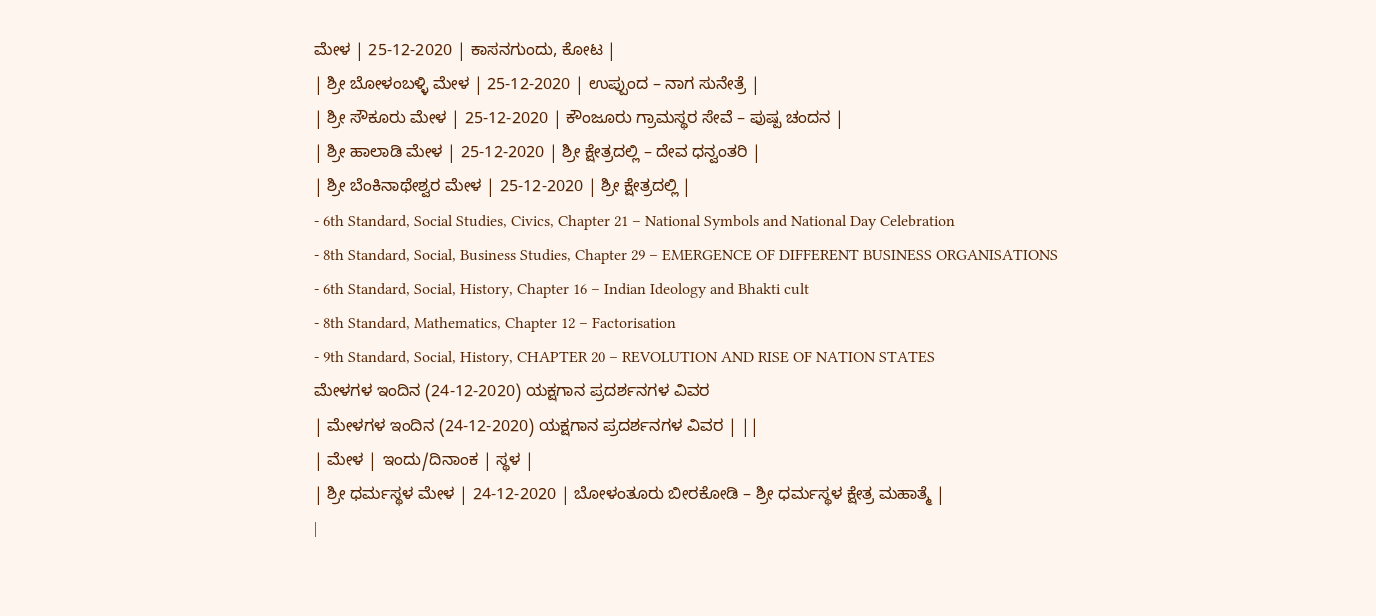ಮೇಳ | 25-12-2020 | ಕಾಸನಗುಂದು, ಕೋಟ |
| ಶ್ರೀ ಬೋಳಂಬಳ್ಳಿ ಮೇಳ | 25-12-2020 | ಉಪ್ಪುಂದ – ನಾಗ ಸುನೇತ್ರೆ |
| ಶ್ರೀ ಸೌಕೂರು ಮೇಳ | 25-12-2020 | ಕೌಂಜೂರು ಗ್ರಾಮಸ್ಥರ ಸೇವೆ – ಪುಷ್ಪ ಚಂದನ |
| ಶ್ರೀ ಹಾಲಾಡಿ ಮೇಳ | 25-12-2020 | ಶ್ರೀ ಕ್ಷೇತ್ರದಲ್ಲಿ – ದೇವ ಧನ್ವಂತರಿ |
| ಶ್ರೀ ಬೆಂಕಿನಾಥೇಶ್ವರ ಮೇಳ | 25-12-2020 | ಶ್ರೀ ಕ್ಷೇತ್ರದಲ್ಲಿ |
- 6th Standard, Social Studies, Civics, Chapter 21 – National Symbols and National Day Celebration
- 8th Standard, Social, Business Studies, Chapter 29 – EMERGENCE OF DIFFERENT BUSINESS ORGANISATIONS
- 6th Standard, Social, History, Chapter 16 – Indian Ideology and Bhakti cult
- 8th Standard, Mathematics, Chapter 12 – Factorisation
- 9th Standard, Social, History, CHAPTER 20 – REVOLUTION AND RISE OF NATION STATES
ಮೇಳಗಳ ಇಂದಿನ (24-12-2020) ಯಕ್ಷಗಾನ ಪ್ರದರ್ಶನಗಳ ವಿವರ
| ಮೇಳಗಳ ಇಂದಿನ (24-12-2020) ಯಕ್ಷಗಾನ ಪ್ರದರ್ಶನಗಳ ವಿವರ | ||
| ಮೇಳ | ಇಂದು/ದಿನಾಂಕ | ಸ್ಥಳ |
| ಶ್ರೀ ಧರ್ಮಸ್ಥಳ ಮೇಳ | 24-12-2020 | ಬೋಳಂತೂರು ಬೀರಕೋಡಿ – ಶ್ರೀ ಧರ್ಮಸ್ಥಳ ಕ್ಷೇತ್ರ ಮಹಾತ್ಮೆ |
|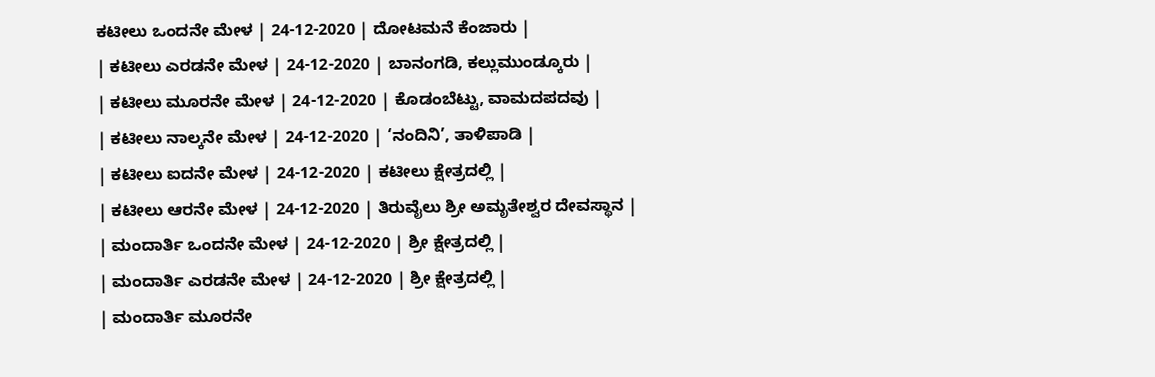ಕಟೀಲು ಒಂದನೇ ಮೇಳ | 24-12-2020 | ದೋಟಮನೆ ಕೆಂಜಾರು |
| ಕಟೀಲು ಎರಡನೇ ಮೇಳ | 24-12-2020 | ಬಾನಂಗಡಿ, ಕಲ್ಲುಮುಂಡ್ಕೂರು |
| ಕಟೀಲು ಮೂರನೇ ಮೇಳ | 24-12-2020 | ಕೊಡಂಬೆಟ್ಟು, ವಾಮದಪದವು |
| ಕಟೀಲು ನಾಲ್ಕನೇ ಮೇಳ | 24-12-2020 | ‘ನಂದಿನಿ’, ತಾಳಿಪಾಡಿ |
| ಕಟೀಲು ಐದನೇ ಮೇಳ | 24-12-2020 | ಕಟೀಲು ಕ್ಷೇತ್ರದಲ್ಲಿ |
| ಕಟೀಲು ಆರನೇ ಮೇಳ | 24-12-2020 | ತಿರುವೈಲು ಶ್ರೀ ಅಮೃತೇಶ್ವರ ದೇವಸ್ಥಾನ |
| ಮಂದಾರ್ತಿ ಒಂದನೇ ಮೇಳ | 24-12-2020 | ಶ್ರೀ ಕ್ಷೇತ್ರದಲ್ಲಿ |
| ಮಂದಾರ್ತಿ ಎರಡನೇ ಮೇಳ | 24-12-2020 | ಶ್ರೀ ಕ್ಷೇತ್ರದಲ್ಲಿ |
| ಮಂದಾರ್ತಿ ಮೂರನೇ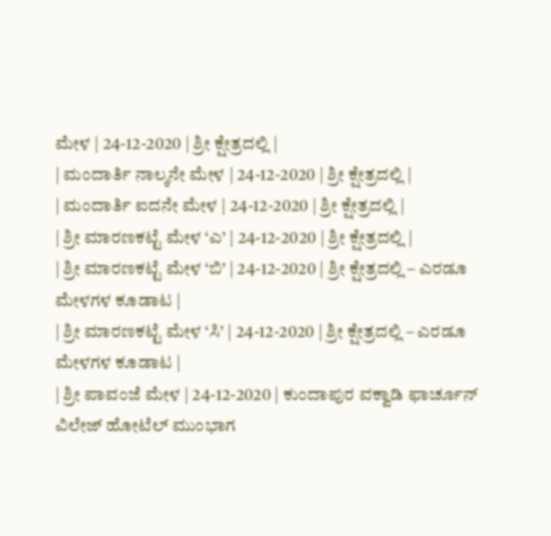ಮೇಳ | 24-12-2020 | ಶ್ರೀ ಕ್ಷೇತ್ರದಲ್ಲಿ |
| ಮಂದಾರ್ತಿ ನಾಲ್ಕನೇ ಮೇಳ | 24-12-2020 | ಶ್ರೀ ಕ್ಷೇತ್ರದಲ್ಲಿ |
| ಮಂದಾರ್ತಿ ಐದನೇ ಮೇಳ | 24-12-2020 | ಶ್ರೀ ಕ್ಷೇತ್ರದಲ್ಲಿ |
| ಶ್ರೀ ಮಾರಣಕಟ್ಟೆ ಮೇಳ ‘ಎ’ | 24-12-2020 | ಶ್ರೀ ಕ್ಷೇತ್ರದಲ್ಲಿ |
| ಶ್ರೀ ಮಾರಣಕಟ್ಟೆ ಮೇಳ ‘ಬಿ’ | 24-12-2020 | ಶ್ರೀ ಕ್ಷೇತ್ರದಲ್ಲಿ – ಎರಡೂ ಮೇಳಗಳ ಕೂಡಾಟ |
| ಶ್ರೀ ಮಾರಣಕಟ್ಟೆ ಮೇಳ ‘ಸಿ’ | 24-12-2020 | ಶ್ರೀ ಕ್ಷೇತ್ರದಲ್ಲಿ – ಎರಡೂ ಮೇಳಗಳ ಕೂಡಾಟ |
| ಶ್ರೀ ಪಾವಂಜೆ ಮೇಳ | 24-12-2020 | ಕುಂದಾಪುರ ವಕ್ವಾಡಿ ಫಾರ್ಚೂನ್ ವಿಲೇಜ್ ಹೋಟೆಲ್ ಮುಂಭಾಗ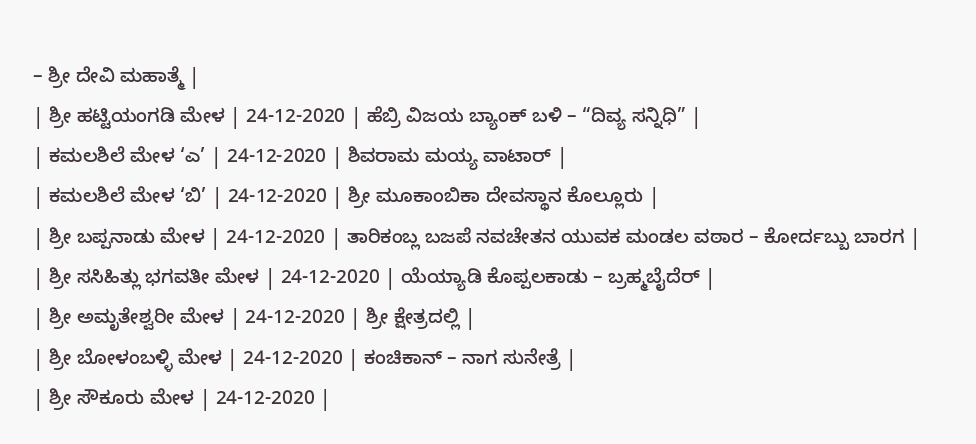– ಶ್ರೀ ದೇವಿ ಮಹಾತ್ಮೆ |
| ಶ್ರೀ ಹಟ್ಟಿಯಂಗಡಿ ಮೇಳ | 24-12-2020 | ಹೆಬ್ರಿ ವಿಜಯ ಬ್ಯಾಂಕ್ ಬಳಿ – “ದಿವ್ಯ ಸನ್ನಿಧಿ” |
| ಕಮಲಶಿಲೆ ಮೇಳ ‘ಎ’ | 24-12-2020 | ಶಿವರಾಮ ಮಯ್ಯ ವಾಟಾರ್ |
| ಕಮಲಶಿಲೆ ಮೇಳ ‘ಬಿ’ | 24-12-2020 | ಶ್ರೀ ಮೂಕಾಂಬಿಕಾ ದೇವಸ್ಥಾನ ಕೊಲ್ಲೂರು |
| ಶ್ರೀ ಬಪ್ಪನಾಡು ಮೇಳ | 24-12-2020 | ತಾರಿಕಂಬ್ಲ ಬಜಪೆ ನವಚೇತನ ಯುವಕ ಮಂಡಲ ವಠಾರ – ಕೋರ್ದಬ್ಬು ಬಾರಗ |
| ಶ್ರೀ ಸಸಿಹಿತ್ಲು ಭಗವತೀ ಮೇಳ | 24-12-2020 | ಯೆಯ್ಯಾಡಿ ಕೊಪ್ಪಲಕಾಡು – ಬ್ರಹ್ಮಬೈದೆರ್ |
| ಶ್ರೀ ಅಮೃತೇಶ್ವರೀ ಮೇಳ | 24-12-2020 | ಶ್ರೀ ಕ್ಷೇತ್ರದಲ್ಲಿ |
| ಶ್ರೀ ಬೋಳಂಬಳ್ಳಿ ಮೇಳ | 24-12-2020 | ಕಂಚಿಕಾನ್ – ನಾಗ ಸುನೇತ್ರೆ |
| ಶ್ರೀ ಸೌಕೂರು ಮೇಳ | 24-12-2020 |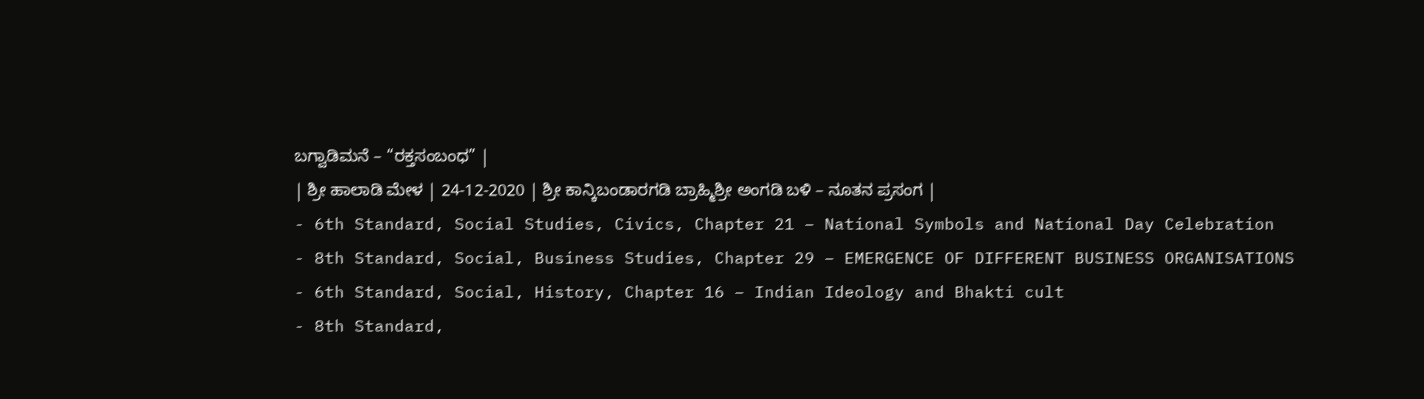ಬಗ್ವಾಡಿಮನೆ – “ರಕ್ತಸಂಬಂಧ” |
| ಶ್ರೀ ಹಾಲಾಡಿ ಮೇಳ | 24-12-2020 | ಶ್ರೀ ಕಾನ್ಕಿಬಂಡಾರಗಡಿ ಬ್ರಾಹ್ಮಿಶ್ರೀ ಅಂಗಡಿ ಬಳಿ – ನೂತನ ಪ್ರಸಂಗ |
- 6th Standard, Social Studies, Civics, Chapter 21 – National Symbols and National Day Celebration
- 8th Standard, Social, Business Studies, Chapter 29 – EMERGENCE OF DIFFERENT BUSINESS ORGANISATIONS
- 6th Standard, Social, History, Chapter 16 – Indian Ideology and Bhakti cult
- 8th Standard,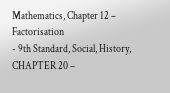Mathematics, Chapter 12 – Factorisation
- 9th Standard, Social, History, CHAPTER 20 –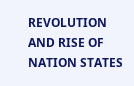REVOLUTION AND RISE OF NATION STATES